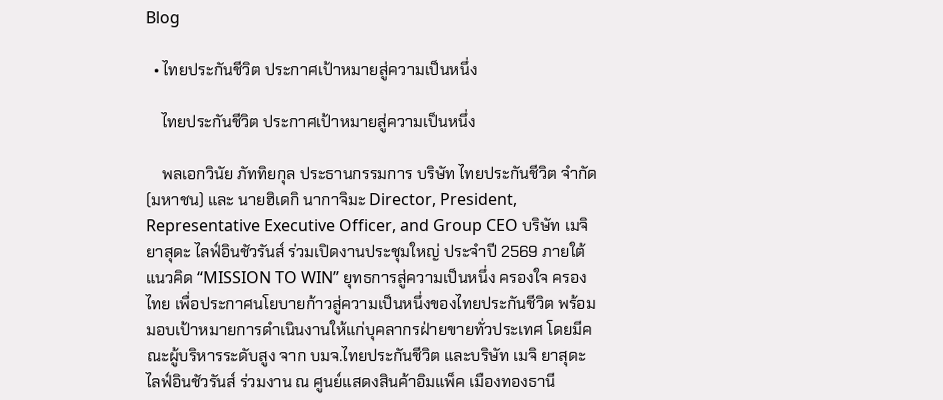Blog

  • ไทยประกันชีวิต ประกาศเป้าหมายสู่ความเป็นหนึ่ง

    ไทยประกันชีวิต ประกาศเป้าหมายสู่ความเป็นหนึ่ง

    พลเอกวินัย ภัททิยกุล ประธานกรรมการ บริษัท ไทยประกันชีวิต จำกัด (มหาชน) และ นายฮิเดกิ นากาจิมะ Director, President, Representative Executive Officer, and Group CEO บริษัท เมจิ ยาสุดะ ไลฟ์อินชัวรันส์ ร่วมเปิดงานประชุมใหญ่ ประจำปี 2569 ภายใต้แนวคิด “MISSION TO WIN” ยุทธการสู่ความเป็นหนึ่ง ครองใจ ครองไทย เพื่อประกาศนโยบายก้าวสู่ความเป็นหนึ่งของไทยประกันชีวิต พร้อมมอบเป้าหมายการดำเนินงานให้แก่บุคลากรฝ่ายขายทั่วประเทศ โดยมีคณะผู้บริหารระดับสูง จาก บมจ.ไทยประกันชีวิต และบริษัท เมจิ ยาสุดะ ไลฟ์อินชัวรันส์ ร่วมงาน ณ ศูนย์แสดงสินค้าอิมแพ็ค เมืองทองธานี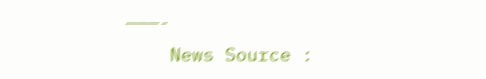———-
    News Source :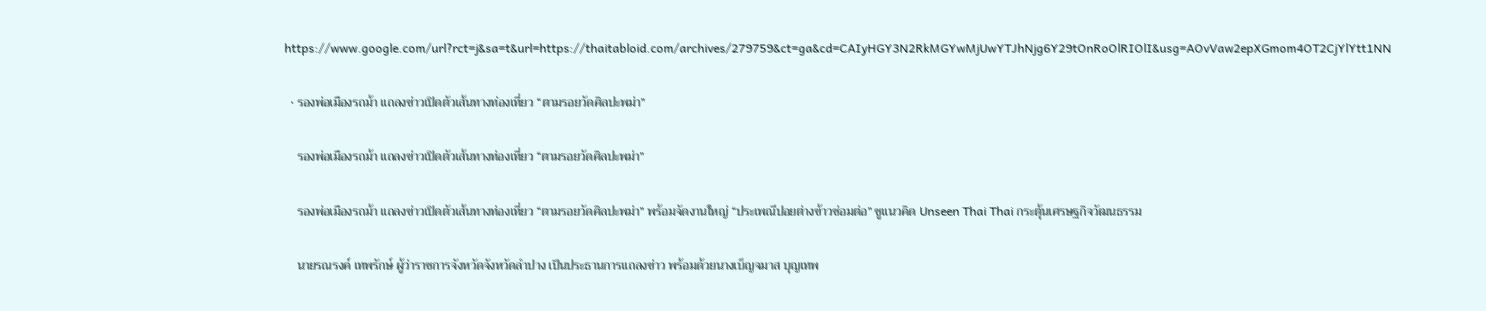https://www.google.com/url?rct=j&sa=t&url=https://thaitabloid.com/archives/279759&ct=ga&cd=CAIyHGY3N2RkMGYwMjUwYTJhNjg6Y29tOnRoOlRIOlI&usg=AOvVaw2epXGmom4OT2CjYlYtt1NN

  • รองพ่อเมืองรถม้า แถลงข่าวเปิดตัวเส้นทางท่องเที่ยว “ตามรอยวัดศิลปะพม่า”

    รองพ่อเมืองรถม้า แถลงข่าวเปิดตัวเส้นทางท่องเที่ยว “ตามรอยวัดศิลปะพม่า”

    รองพ่อเมืองรถม้า แถลงข่าวเปิดตัวเส้นทางท่องเที่ยว “ตามรอยวัดศิลปะพม่า” พร้อมจัดงานใหญ่ “ประเพณีปอยต่างข้าวซ่อมต่อ” ชูแนวคิด Unseen Thai Thai กระตุ้นเศรษฐกิจวัฒนธรรม

    นายรณรงค์ เทพรักษ์ ผู้ว่าราชการจังหวัดจังหวัดลำปาง เป็นประธานการแถลงข่าว พร้อมด้วยนางเบ็ญจมาส บุญเทพ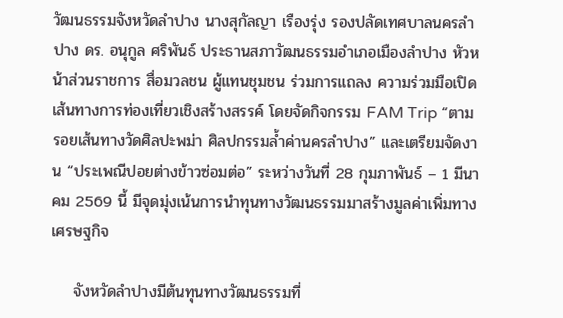วัฒนธรรมจังหวัดลำปาง นางสุกัลญา เรืองรุ่ง รองปลัดเทศบาลนครลำปาง ดร. อนุกูล ศริพันธ์ ประธานสภาวัฒนธรรมอำเภอเมืองลำปาง หัวหน้าส่วนราชการ สื่อมวลชน ผู้แทนชุมชน ร่วมการแถลง ความร่วมมือเปิดเส้นทางการท่องเที่ยวเชิงสร้างสรรค์ โดยจัดกิจกรรม FAM Trip “ตามรอยเส้นทางวัดศิลปะพม่า ศิลปกรรมล้ำค่านครลำปาง” และเตรียมจัดงาน “ประเพณีปอยต่างข้าวซ่อมต่อ” ระหว่างวันที่ 28 กุมภาพันธ์ – 1 มีนาคม 2569 นี้ มีจุดมุ่งเน้นการนำทุนทางวัฒนธรรมมาสร้างมูลค่าเพิ่มทางเศรษฐกิจ

    จังหวัดลำปางมีต้นทุนทางวัฒนธรรมที่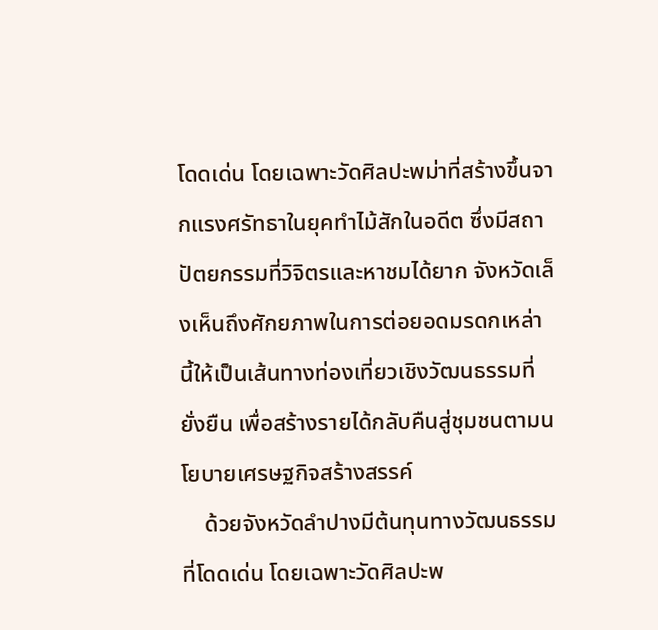โดดเด่น โดยเฉพาะวัดศิลปะพม่าที่สร้างขึ้นจากแรงศรัทธาในยุคทำไม้สักในอดีต ซึ่งมีสถาปัตยกรรมที่วิจิตรและหาชมได้ยาก จังหวัดเล็งเห็นถึงศักยภาพในการต่อยอดมรดกเหล่านี้ให้เป็นเส้นทางท่องเที่ยวเชิงวัฒนธรรมที่ยั่งยืน เพื่อสร้างรายได้กลับคืนสู่ชุมชนตามนโยบายเศรษฐกิจสร้างสรรค์
    ด้วยจังหวัดลำปางมีต้นทุนทางวัฒนธรรมที่โดดเด่น โดยเฉพาะวัดศิลปะพ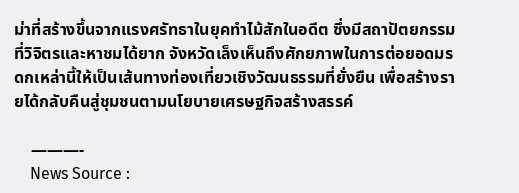ม่าที่สร้างขึ้นจากแรงศรัทธาในยุคทำไม้สักในอดีต ซึ่งมีสถาปัตยกรรมที่วิจิตรและหาชมได้ยาก จังหวัดเล็งเห็นถึงศักยภาพในการต่อยอดมรดกเหล่านี้ให้เป็นเส้นทางท่องเที่ยวเชิงวัฒนธรรมที่ยั่งยืน เพื่อสร้างรายได้กลับคืนสู่ชุมชนตามนโยบายเศรษฐกิจสร้างสรรค์

    ———-
    News Source :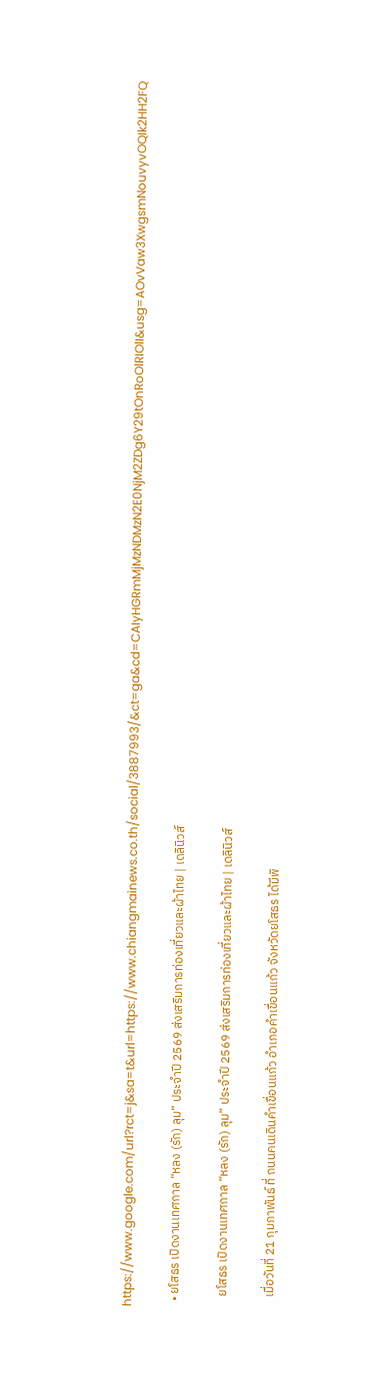https://www.google.com/url?rct=j&sa=t&url=https://www.chiangmainews.co.th/social/3887993/&ct=ga&cd=CAIyHGRmMjMzNDMzN2E0NjM2ZDg6Y29tOnRoOlRIOlI&usg=AOvVaw3XwgsmNouvyvOQIk2HH2FQ

  • ยโสธร เปิดงานเทศกาล “หลง (รัก) ลุม” ประจำปี 2569 ส่งเสริมการท่องเที่ยวและผ้าไทย | เดลินิวส์

    ยโสธร เปิดงานเทศกาล “หลง (รัก) ลุม” ประจำปี 2569 ส่งเสริมการท่องเที่ยวและผ้าไทย | เดลินิวส์

    เมื่อวันที่ 21 กุมภาพันธ์ ที่ ถนนคนเดินคำเขื่อนแก้ว อำเภอคำเขื่อนแก้ว จังหวัดยโสธร ได้มีพิ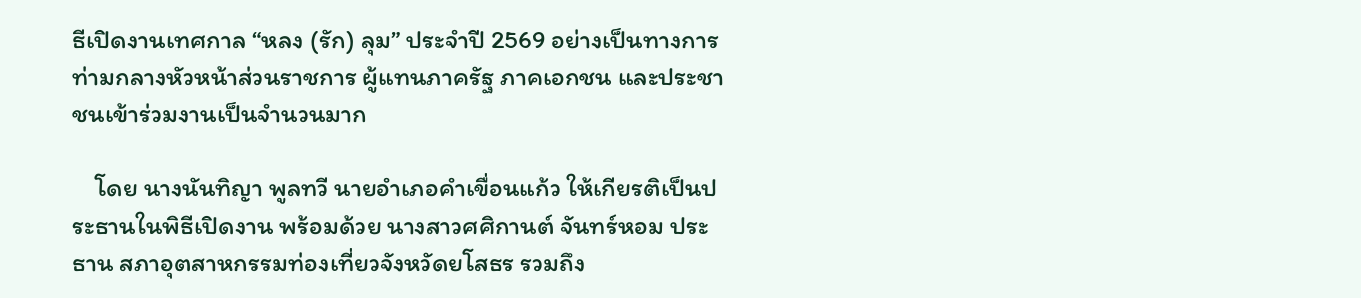ธีเปิดงานเทศกาล “หลง (รัก) ลุม” ประจำปี 2569 อย่างเป็นทางการ ท่ามกลางหัวหน้าส่วนราชการ ผู้แทนภาครัฐ ภาคเอกชน และประชาชนเข้าร่วมงานเป็นจำนวนมาก

    โดย นางนันทิญา พูลทวี นายอำเภอคำเขื่อนแก้ว ให้เกียรติเป็นประธานในพิธีเปิดงาน พร้อมด้วย นางสาวศศิกานต์ จันทร์หอม ประธาน สภาอุตสาหกรรมท่องเที่ยวจังหวัดยโสธร รวมถึง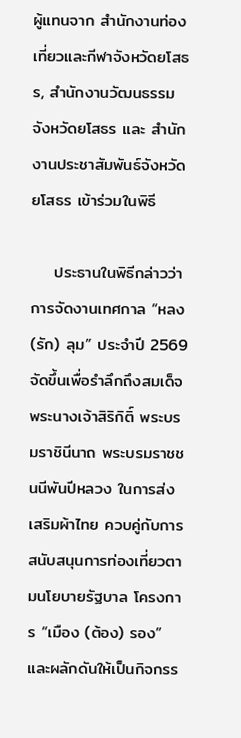ผู้แทนจาก สำนักงานท่องเที่ยวและกีฬาจังหวัดยโสธร, สำนักงานวัฒนธรรมจังหวัดยโสธร และ สำนักงานประชาสัมพันธ์จังหวัดยโสธร เข้าร่วมในพิธี

    ประธานในพิธีกล่าวว่า การจัดงานเทศกาล “หลง (รัก) ลุม” ประจำปี 2569 จัดขึ้นเพื่อรำลึกถึงสมเด็จพระนางเจ้าสิริกิติ์ พระบรมราชินีนาถ พระบรมราชชนนีพันปีหลวง ในการส่งเสริมผ้าไทย ควบคู่กับการสนับสนุนการท่องเที่ยวตามนโยบายรัฐบาล โครงการ “เมือง (ต้อง) รอง” และผลักดันให้เป็นกิจกรร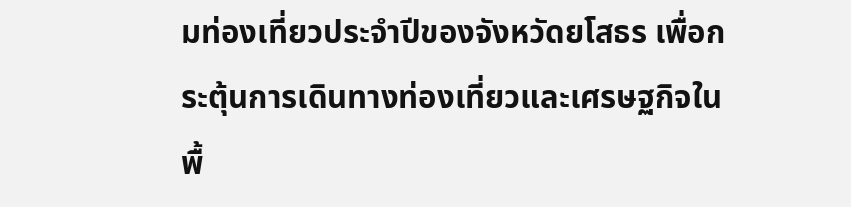มท่องเที่ยวประจำปีของจังหวัดยโสธร เพื่อกระตุ้นการเดินทางท่องเที่ยวและเศรษฐกิจในพื้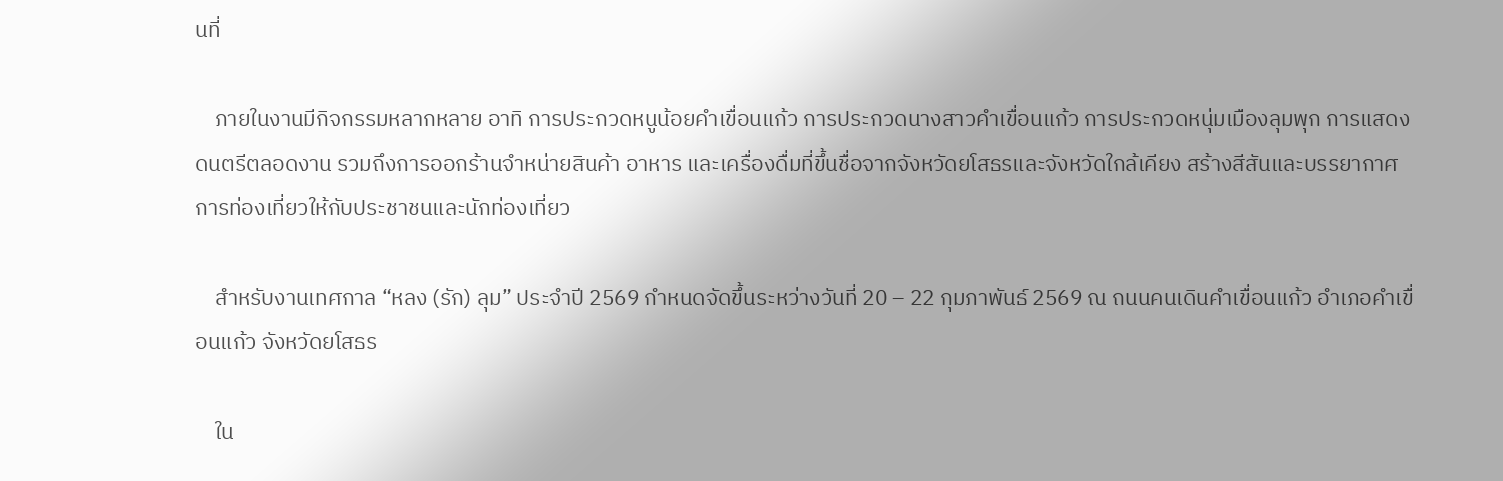นที่

    ภายในงานมีกิจกรรมหลากหลาย อาทิ การประกวดหนูน้อยคำเขื่อนแก้ว การประกวดนางสาวคำเขื่อนแก้ว การประกวดหนุ่มเมืองลุมพุก การแสดงดนตรีตลอดงาน รวมถึงการออกร้านจำหน่ายสินค้า อาหาร และเครื่องดื่มที่ขึ้นชื่อจากจังหวัดยโสธรและจังหวัดใกล้เคียง สร้างสีสันและบรรยากาศการท่องเที่ยวให้กับประชาชนและนักท่องเที่ยว

    สำหรับงานเทศกาล “หลง (รัก) ลุม” ประจำปี 2569 กำหนดจัดขึ้นระหว่างวันที่ 20 – 22 กุมภาพันธ์ 2569 ณ ถนนคนเดินคำเขื่อนแก้ว อำเภอคำเขื่อนแก้ว จังหวัดยโสธร

    ใน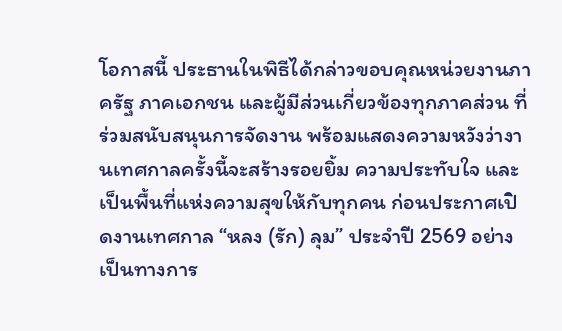โอกาสนี้ ประธานในพิธีได้กล่าวขอบคุณหน่วยงานภาครัฐ ภาคเอกชน และผู้มีส่วนเกี่ยวข้องทุกภาคส่วน ที่ร่วมสนับสนุนการจัดงาน พร้อมแสดงความหวังว่างานเทศกาลครั้งนี้จะสร้างรอยยิ้ม ความประทับใจ และเป็นพื้นที่แห่งความสุขให้กับทุกคน ก่อนประกาศเปิดงานเทศกาล “หลง (รัก) ลุม” ประจำปี 2569 อย่างเป็นทางการ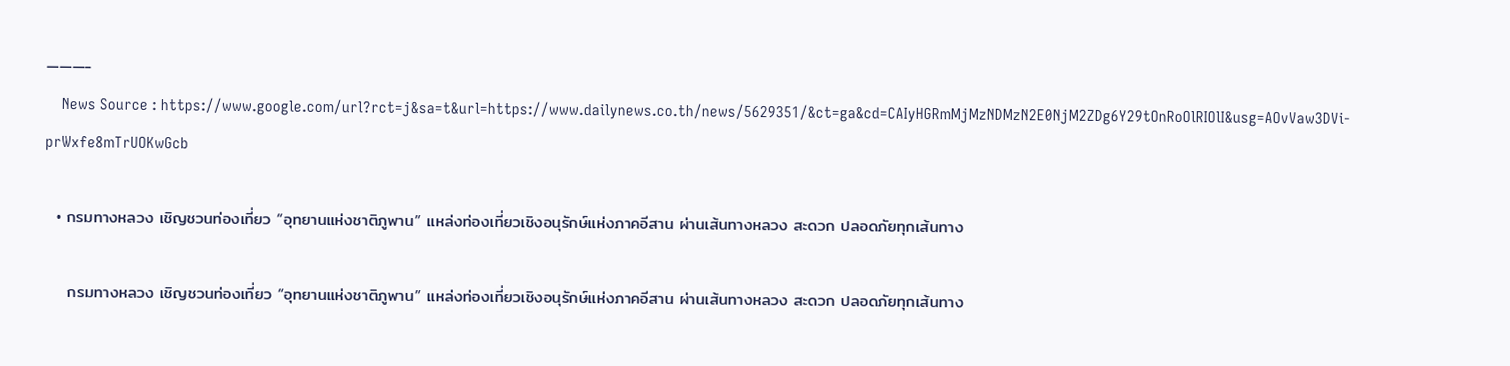———-
    News Source : https://www.google.com/url?rct=j&sa=t&url=https://www.dailynews.co.th/news/5629351/&ct=ga&cd=CAIyHGRmMjMzNDMzN2E0NjM2ZDg6Y29tOnRoOlRIOlI&usg=AOvVaw3DVi-prWxfe8mTrUOKwGcb

  • กรมทางหลวง เชิญชวนท่องเที่ยว “อุทยานแห่งชาติภูพาน” แหล่งท่องเที่ยวเชิงอนุรักษ์แห่งภาคอีสาน ผ่านเส้นทางหลวง สะดวก ปลอดภัยทุกเส้นทาง

    กรมทางหลวง เชิญชวนท่องเที่ยว “อุทยานแห่งชาติภูพาน” แหล่งท่องเที่ยวเชิงอนุรักษ์แห่งภาคอีสาน ผ่านเส้นทางหลวง สะดวก ปลอดภัยทุกเส้นทาง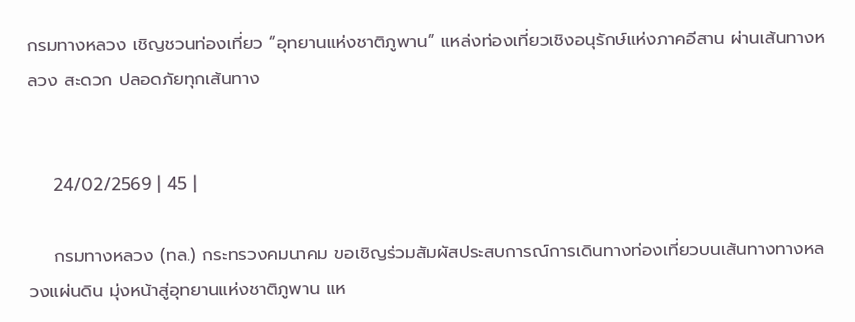กรมทางหลวง เชิญชวนท่องเที่ยว “อุทยานแห่งชาติภูพาน” แหล่งท่องเที่ยวเชิงอนุรักษ์แห่งภาคอีสาน ผ่านเส้นทางหลวง สะดวก ปลอดภัยทุกเส้นทาง


    24/02/2569 | 45 |

    กรมทางหลวง (ทล.) กระทรวงคมนาคม ขอเชิญร่วมสัมผัสประสบการณ์การเดินทางท่องเที่ยวบนเส้นทางทางหลวงแผ่นดิน มุ่งหน้าสู่อุทยานแห่งชาติภูพาน แห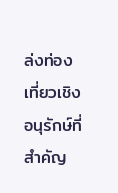ล่งท่องเที่ยวเชิงอนุรักษ์ที่สำคัญ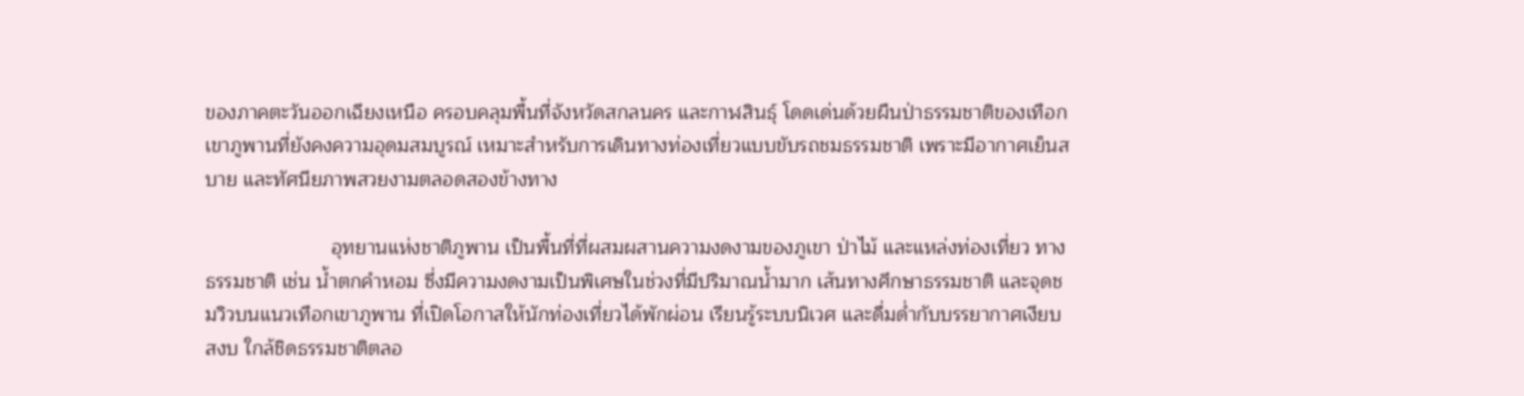ของภาคตะวันออกเฉียงเหนือ ครอบคลุมพื้นที่จังหวัดสกลนคร และกาฬสินธุ์ โดดเด่นด้วยผืนป่าธรรมชาติของเทือกเขาภูพานที่ยังคงความอุดมสมบูรณ์ เหมาะสำหรับการเดินทางท่องเที่ยวแบบขับรถชมธรรมชาติ เพราะมีอากาศเย็นสบาย และทัศนียภาพสวยงามตลอดสองข้างทาง

                       อุทยานแห่งชาติภูพาน เป็นพื้นที่ที่ผสมผสานความงดงามของภูเขา ป่าไม้ และแหล่งท่องเที่ยว ทางธรรมชาติ เช่น น้ำตกคำหอม ซึ่งมีความงดงามเป็นพิเศษในช่วงที่มีปริมาณน้ำมาก เส้นทางศึกษาธรรมชาติ และจุดชมวิวบนแนวเทือกเขาภูพาน ที่เปิดโอกาสให้นักท่องเที่ยวได้พักผ่อน เรียนรู้ระบบนิเวศ และดื่มด่ำกับบรรยากาศเงียบสงบ ใกล้ชิดธรรมชาติตลอ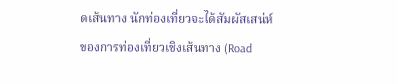ดเส้นทาง นักท่องเที่ยวจะได้สัมผัสเสน่ห์ของการท่องเที่ยวเชิงเส้นทาง (Road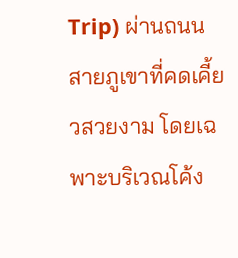Trip) ผ่านถนนสายภูเขาที่คดเคี้ยวสวยงาม โดยเฉพาะบริเวณโค้ง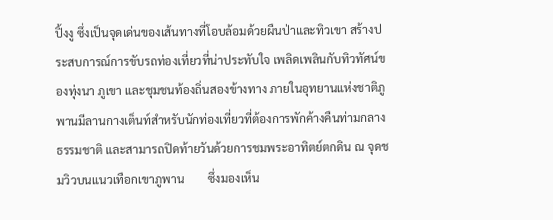ปิ้งงู ซึ่งเป็นจุดเด่นของเส้นทางที่โอบล้อมด้วยผืนป่าและทิวเขา สร้างประสบการณ์การขับรถท่องเที่ยวที่น่าประทับใจ เพลิดเพลินกับทิวทัศน์ของทุ่งนา ภูเขา และชุมชนท้องถิ่นสองข้างทาง ภายในอุทยานแห่งชาติภูพานมีลานกางเต็นท์สำหรับนักท่องเที่ยวที่ต้องการพักค้างคืนท่ามกลางธรรมชาติ และสามารถปิดท้ายวันด้วยการชมพระอาทิตย์ตกดิน ณ จุดชมวิวบนแนวเทือกเขาภูพาน        ซึ่งมองเห็น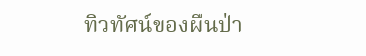ทิวทัศน์ของผืนป่า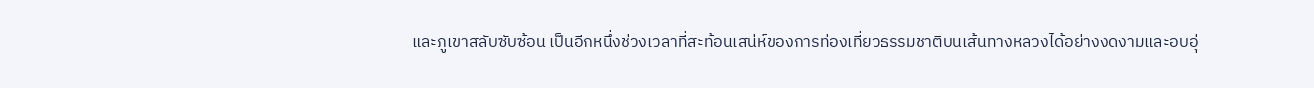และภูเขาสลับซับซ้อน เป็นอีกหนึ่งช่วงเวลาที่สะท้อนเสน่ห์ของการท่องเที่ยวธรรมชาติบนเส้นทางหลวงได้อย่างงดงามและอบอุ่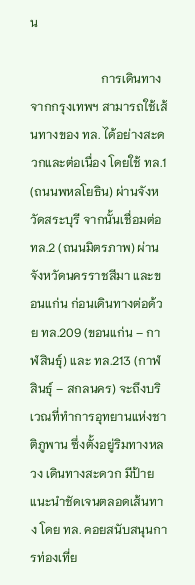น

                       การเดินทางจากกรุงเทพฯ สามารถใช้เส้นทางของ ทล. ได้อย่างสะดวกและต่อเนื่อง โดยใช้ ทล.1 (ถนนพหลโยธิน) ผ่านจังหวัดสระบุรี จากนั้นเชื่อมต่อ ทล.2 (ถนนมิตรภาพ) ผ่านจังหวัดนครราชสีมา และขอนแก่น ก่อนเดินทางต่อด้วย ทล.209 (ขอนแก่น – กาฬสินธุ์) และ ทล.213 (กาฬสินธุ์ – สกลนคร) จะถึงบริเวณที่ทำการอุทยานแห่งชาติภูพาน ซึ่งตั้งอยู่ริมทางหลวง เดินทางสะดวก มีป้ายแนะนำชัดเจนตลอดเส้นทาง โดย ทล. คอยสนับสนุนการท่องเที่ย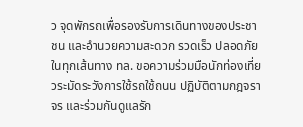ว จุดพักรถเพื่อรองรับการเดินทางของประชาชน และอำนวยความสะดวก รวดเร็ว ปลอดภัยในทุกเส้นทาง ทล. ขอความร่วมมือนักท่องเที่ยวระมัดระวังการใช้รถใช้ถนน ปฏิบัติตามกฎจราจร และร่วมกันดูแลรัก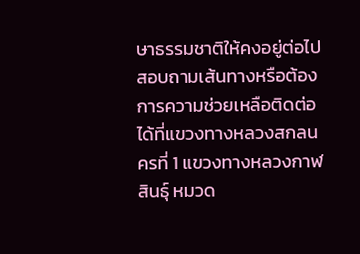ษาธรรมชาติให้คงอยู่ต่อไป สอบถามเส้นทางหรือต้องการความช่วยเหลือติดต่อได้ที่แขวงทางหลวงสกลนครที่ 1 แขวงทางหลวงกาฬสินธุ์ หมวด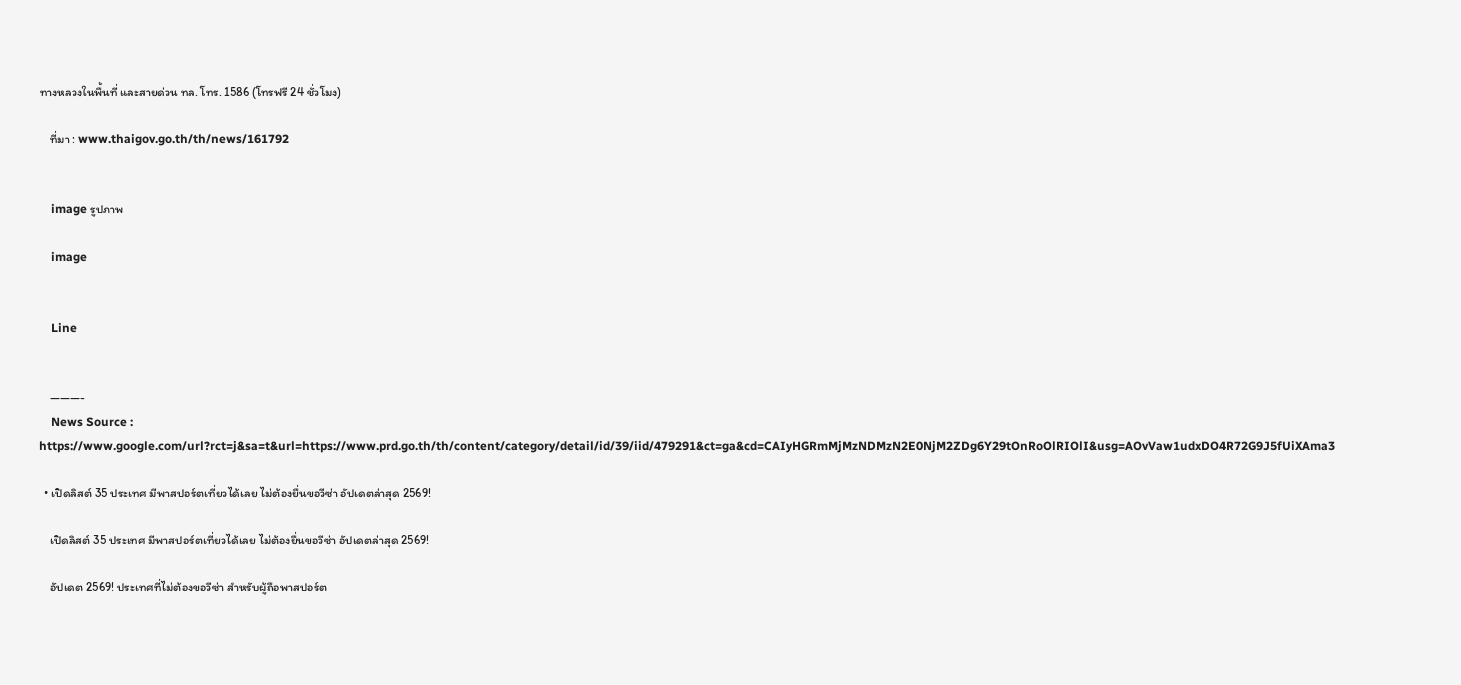ทางหลวงในพื้นที่ และสายด่วน ทล. โทร. 1586 (โทรฟรี 24 ชั่วโมง)

    ที่มา : www.thaigov.go.th/th/news/161792


    image รูปภาพ

    image


    Line


    ———-
    News Source : https://www.google.com/url?rct=j&sa=t&url=https://www.prd.go.th/th/content/category/detail/id/39/iid/479291&ct=ga&cd=CAIyHGRmMjMzNDMzN2E0NjM2ZDg6Y29tOnRoOlRIOlI&usg=AOvVaw1udxDO4R72G9J5fUiXAma3

  • เปิดลิสต์ 35 ประเทศ มีพาสปอร์ตเที่ยวได้เลย ไม่ต้องยื่นขอวีซ่า อัปเดตล่าสุด 2569!

    เปิดลิสต์ 35 ประเทศ มีพาสปอร์ตเที่ยวได้เลย ไม่ต้องยื่นขอวีซ่า อัปเดตล่าสุด 2569!

    อัปเดต 2569! ประเทศที่ไม่ต้องขอวีซ่า สำหรับผู้ถือพาสปอร์ต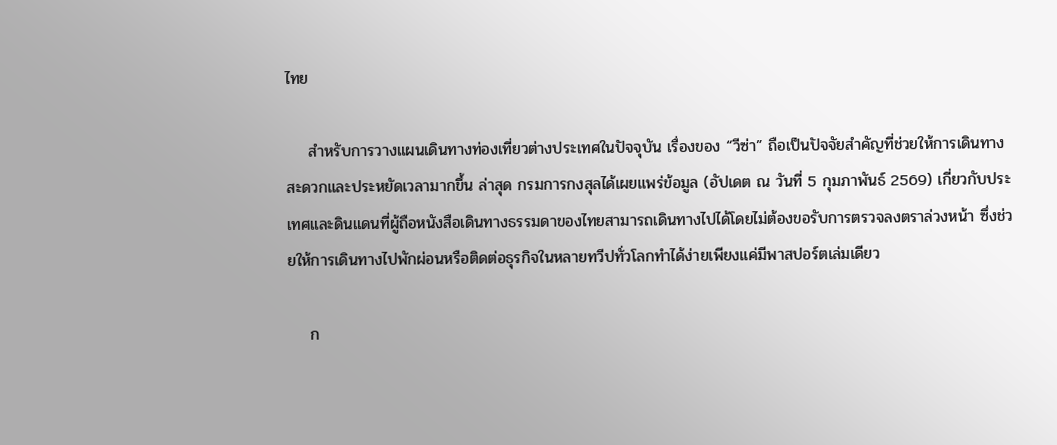ไทย

    สำหรับการวางแผนเดินทางท่องเที่ยวต่างประเทศในปัจจุบัน เรื่องของ “วีซ่า” ถือเป็นปัจจัยสำคัญที่ช่วยให้การเดินทางสะดวกและประหยัดเวลามากขึ้น ล่าสุด กรมการกงสุลได้เผยแพร่ข้อมูล (อัปเดต ณ วันที่ 5 กุมภาพันธ์ 2569) เกี่ยวกับประเทศและดินแดนที่ผู้ถือหนังสือเดินทางธรรมดาของไทยสามารถเดินทางไปได้โดยไม่ต้องขอรับการตรวจลงตราล่วงหน้า ซึ่งช่วยให้การเดินทางไปพักผ่อนหรือติดต่อธุรกิจในหลายทวีปทั่วโลกทำได้ง่ายเพียงแค่มีพาสปอร์ตเล่มเดียว

    ก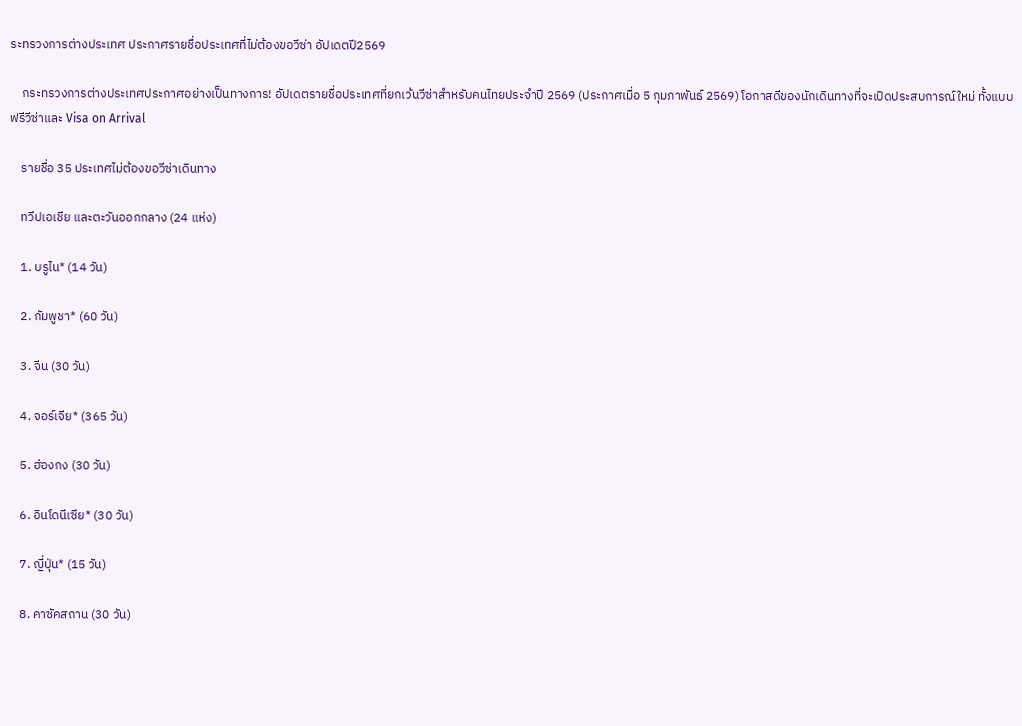ระทรวงการต่างประเทศ ประกาศรายชื่อประเทศที่ไม่ต้องขอวีซ่า อัปเดตปี2569

    กระทรวงการต่างประเทศประกาศอย่างเป็นทางการ! อัปเดตรายชื่อประเทศที่ยกเว้นวีซ่าสำหรับคนไทยประจำปี 2569 (ประกาศเมื่อ 5 กุมภาพันธ์ 2569) โอกาสดีของนักเดินทางที่จะเปิดประสบการณ์ใหม่ ทั้งแบบฟรีวีซ่าและ Visa on Arrival

    รายชื่อ 35 ประเทศไม่ต้องขอวีซ่าเดินทาง

    ทวีปเอเชีย และตะวันออกกลาง (24 แห่ง)

    1. บรูไน* (14 วัน)

    2. กัมพูชา* (60 วัน)

    3. จีน (30 วัน)

    4. จอร์เจีย* (365 วัน)

    5. ฮ่องกง (30 วัน)

    6. อินโดนีเซีย* (30 วัน)

    7. ญี่ปุ่น* (15 วัน)

    8. คาซัคสถาน (30 วัน)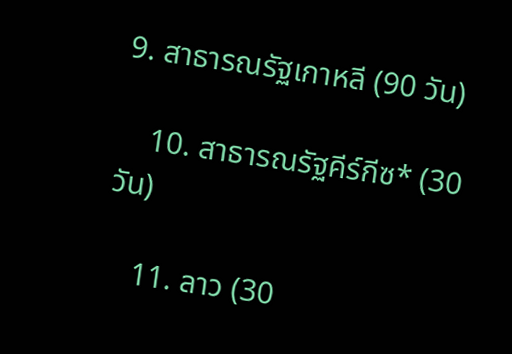9. สาธารณรัฐเกาหลี (90 วัน)

    10. สาธารณรัฐคีร์กีซ* (30 วัน)

    11. ลาว (30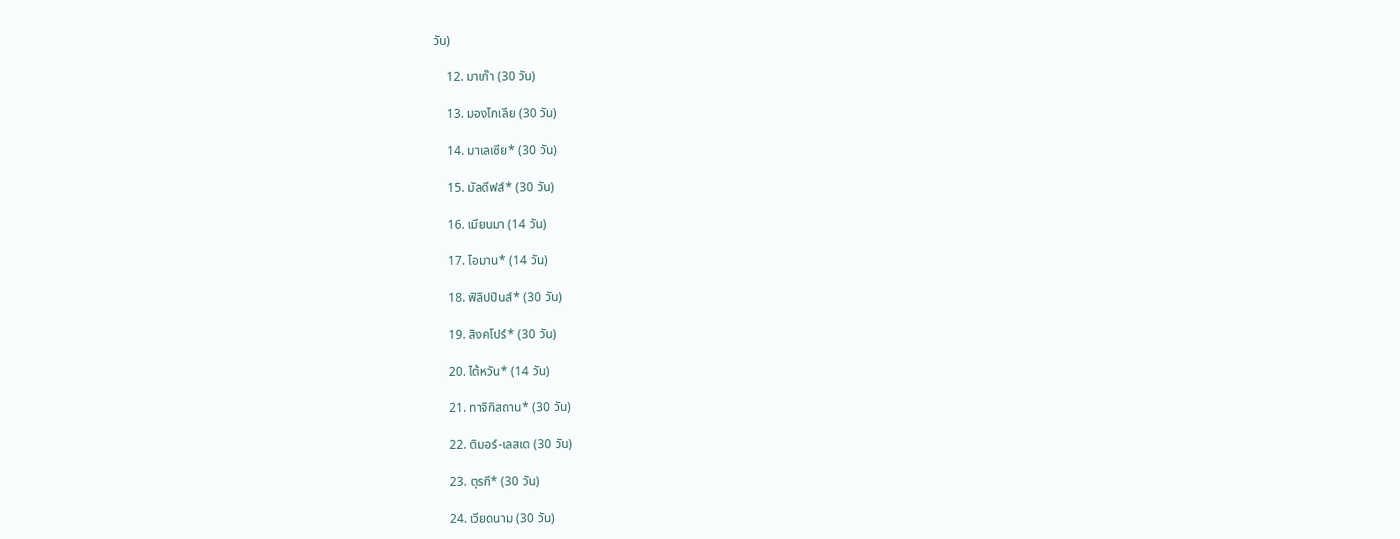วัน)

    12. มาเก๊า (30 วัน)

    13. มองโกเลีย (30 วัน)

    14. มาเลเซีย* (30 วัน)

    15. มัลดีฟส์* (30 วัน)

    16. เมียนมา (14 วัน)

    17. โอมาน* (14 วัน)

    18. ฟิลิปปินส์* (30 วัน)

    19. สิงคโปร์* (30 วัน)

    20. ไต้หวัน* (14 วัน)

    21. ทาจิกิสถาน* (30 วัน)

    22. ติมอร์-เลสเต (30 วัน)

    23. ตุรกี* (30 วัน)

    24. เวียดนาม (30 วัน)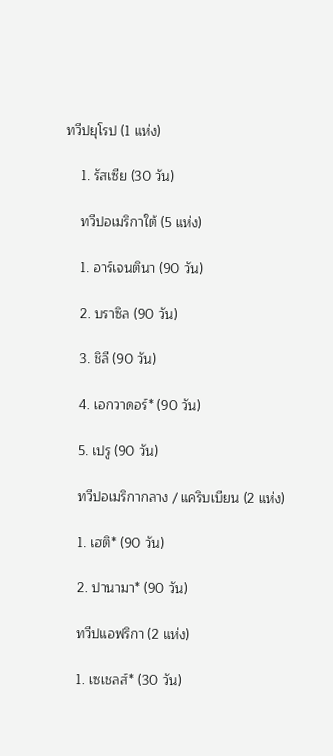ทวีปยุโรป (1 แห่ง)

    1. รัสเซีย (30 วัน)

    ทวีปอเมริกาใต้ (5 แห่ง)

    1. อาร์เจนตินา (90 วัน)

    2. บราซิล (90 วัน)

    3. ชิลี (90 วัน)

    4. เอกวาดอร์* (90 วัน)

    5. เปรู (90 วัน)

    ทวีปอเมริกากลาง / แคริบเบียน (2 แห่ง)

    1. เฮติ* (90 วัน)

    2. ปานามา* (90 วัน)

    ทวีปแอฟริกา (2 แห่ง)

    1. เซเชลส์* (30 วัน)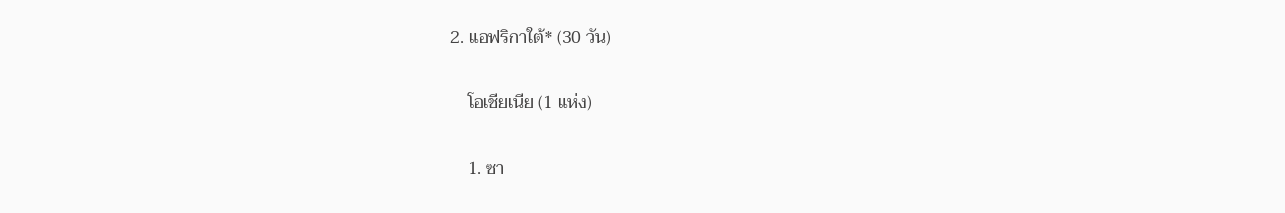2. แอฟริกาใต้* (30 วัน)

    โอเชียเนีย (1 แห่ง)

    1. ซา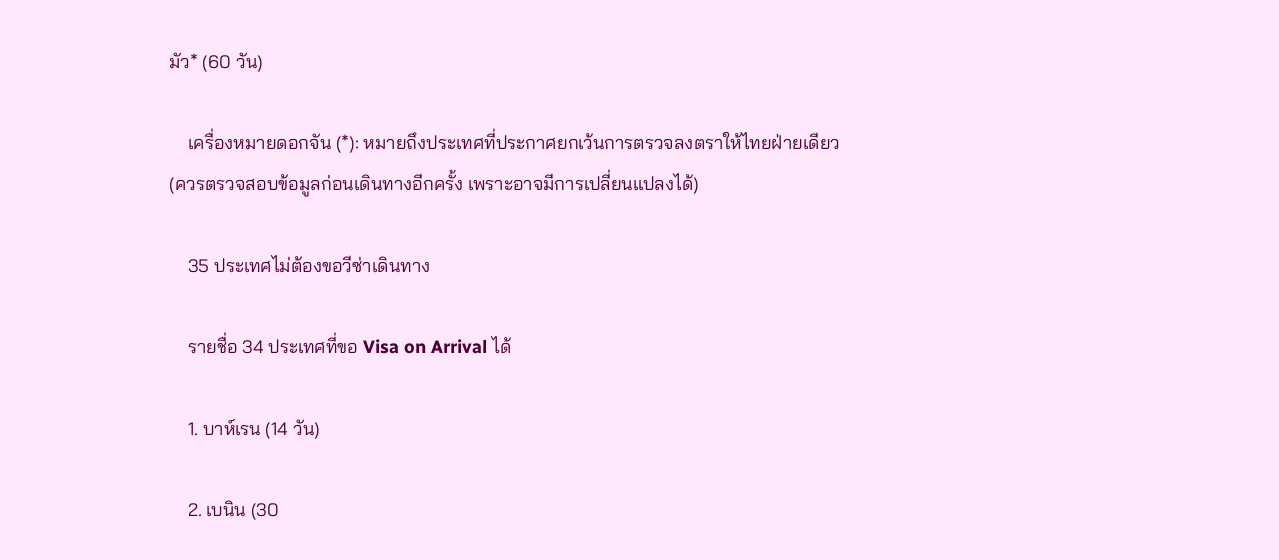มัว* (60 วัน)

    เครื่องหมายดอกจัน (*): หมายถึงประเทศที่ประกาศยกเว้นการตรวจลงตราให้ไทยฝ่ายเดียว (ควรตรวจสอบข้อมูลก่อนเดินทางอีกครั้ง เพราะอาจมีการเปลี่ยนแปลงได้)

    35 ประเทศไม่ต้องขอวีซ่าเดินทาง

    รายชื่อ 34 ประเทศที่ขอ Visa on Arrival ได้

    1. บาห์เรน (14 วัน)

    2. เบนิน (30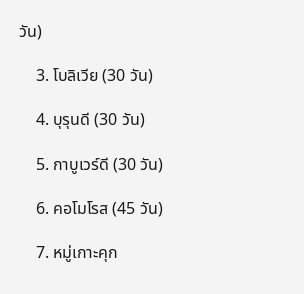วัน)

    3. โบลิเวีย (30 วัน)

    4. บุรุนดี (30 วัน)

    5. กาบูเวร์ดี (30 วัน)

    6. คอโมโรส (45 วัน)

    7. หมู่เกาะคุก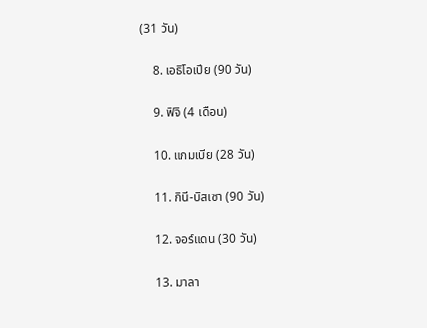(31 วัน)

    8. เอธิโอเปีย (90 วัน)

    9. ฟิจิ (4 เดือน)

    10. แกมเบีย (28 วัน)

    11. กินี-บิสเซา (90 วัน)

    12. จอร์แดน (30 วัน)

    13. มาลา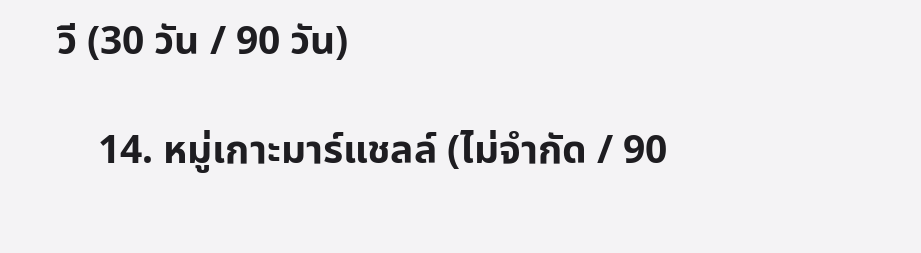วี (30 วัน / 90 วัน)

    14. หมู่เกาะมาร์แชลล์ (ไม่จำกัด / 90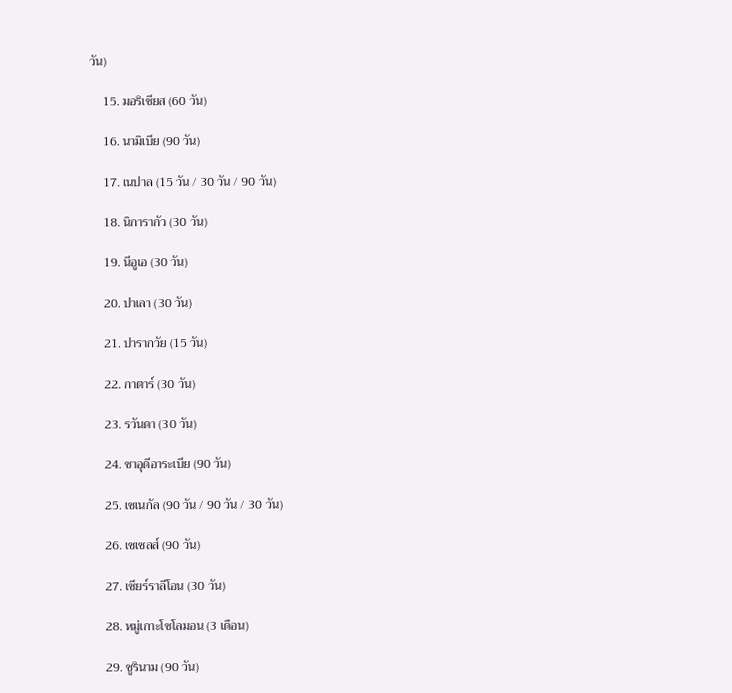วัน)

    15. มอริเชียส (60 วัน)

    16. นามิเบีย (90 วัน)

    17. เนปาล (15 วัน / 30 วัน / 90 วัน)

    18. นิการากัว (30 วัน)

    19. นีอูเอ (30 วัน)

    20. ปาเลา (30 วัน)

    21. ปารากวัย (15 วัน)

    22. กาตาร์ (30 วัน)

    23. รวันดา (30 วัน)

    24. ซาอุดีอาระเบีย (90 วัน)

    25. เซเนกัล (90 วัน / 90 วัน / 30 วัน)

    26. เซเชลส์ (90 วัน)

    27. เซียร์ราลีโอน (30 วัน)

    28. หมู่เกาะโซโลมอน (3 เดือน)

    29. ซูรินาม (90 วัน)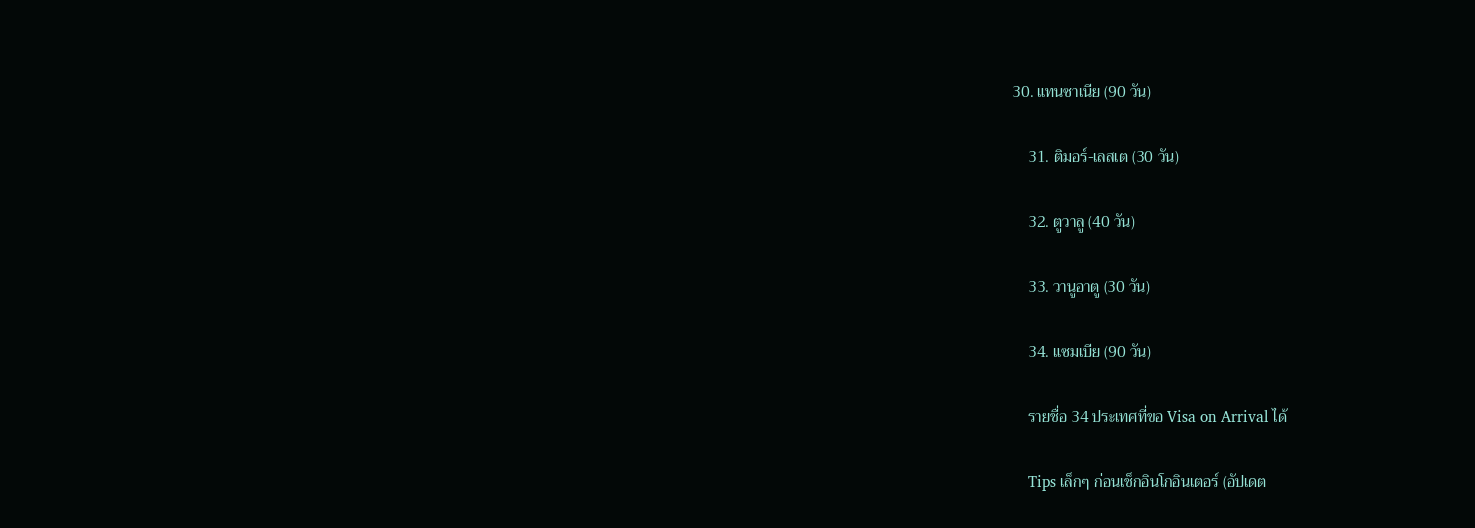30. แทนซาเนีย (90 วัน)

    31. ติมอร์-เลสเต (30 วัน)

    32. ตูวาลู (40 วัน)

    33. วานูอาตู (30 วัน)

    34. แซมเบีย (90 วัน)

    รายชื่อ 34 ประเทศที่ขอ Visa on Arrival ได้

    Tips เล็กๆ ก่อนเช็กอินโกอินเตอร์ (อัปเดต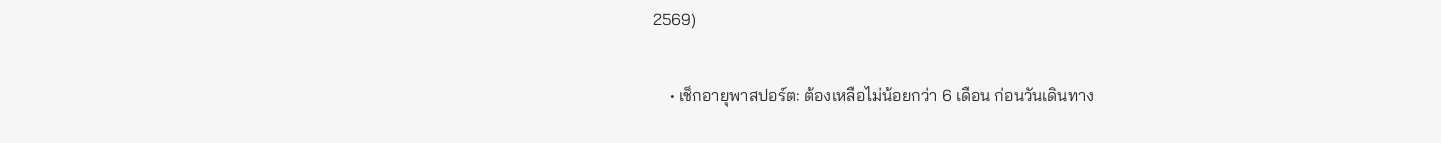2569)

    • เช็กอายุพาสปอร์ต: ต้องเหลือไม่น้อยกว่า 6 เดือน ก่อนวันเดินทาง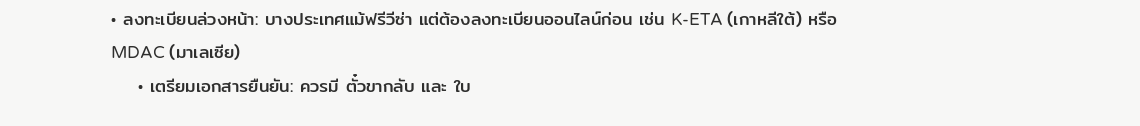• ลงทะเบียนล่วงหน้า: บางประเทศแม้ฟรีวีซ่า แต่ต้องลงทะเบียนออนไลน์ก่อน เช่น K-ETA (เกาหลีใต้) หรือ MDAC (มาเลเซีย)
    • เตรียมเอกสารยืนยัน: ควรมี ตั๋วขากลับ และ ใบ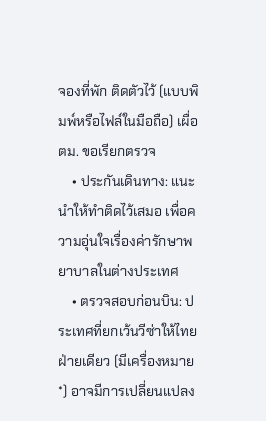จองที่พัก ติดตัวไว้ (แบบพิมพ์หรือไฟล์ในมือถือ) เผื่อ ตม. ขอเรียกตรวจ
    • ประกันเดินทาง: แนะนำให้ทำติดไว้เสมอ เพื่อความอุ่นใจเรื่องค่ารักษาพยาบาลในต่างประเทศ
    • ตรวจสอบก่อนบิน: ประเทศที่ยกเว้นวีซ่าให้ไทยฝ่ายเดียว (มีเครื่องหมาย *) อาจมีการเปลี่ยนแปลง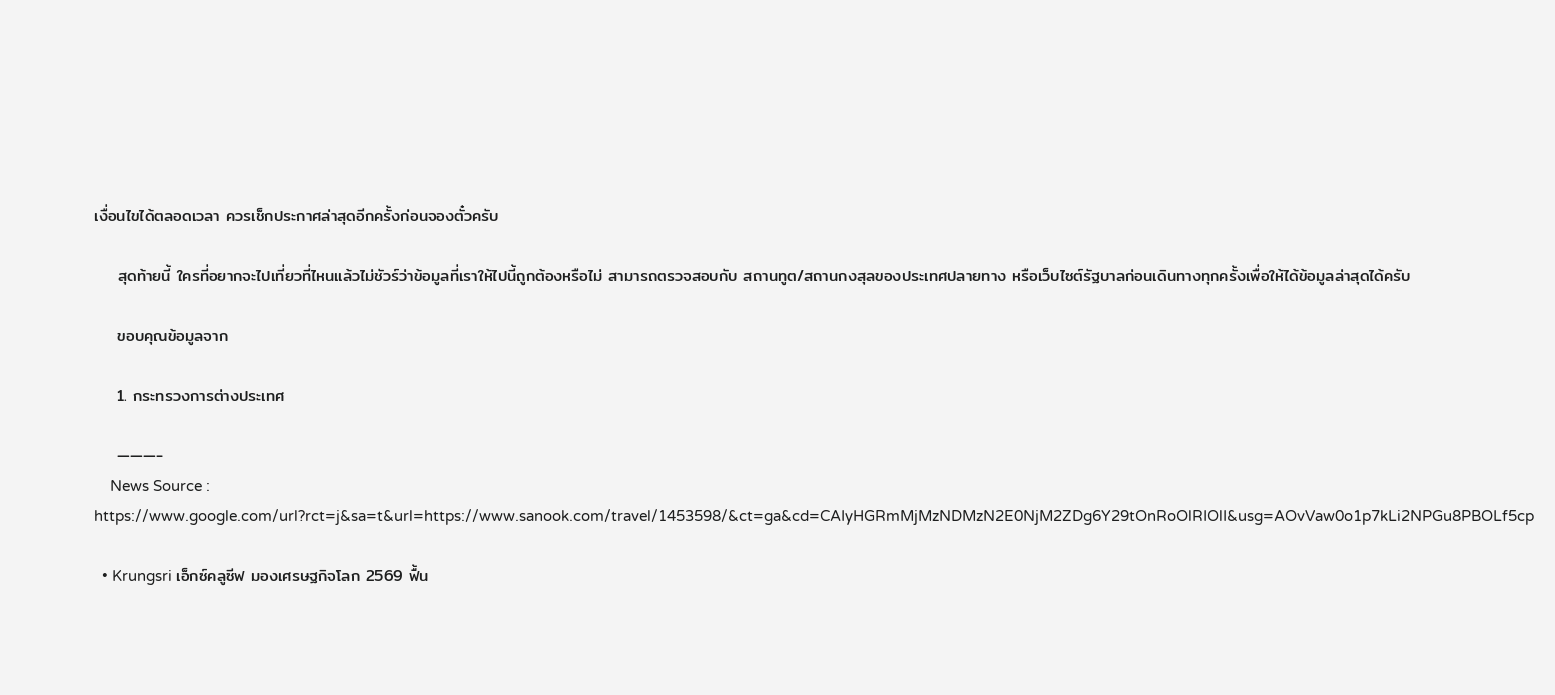เงื่อนไขได้ตลอดเวลา ควรเช็กประกาศล่าสุดอีกครั้งก่อนจองตั๋วครับ

    สุดท้ายนี้ ใครที่อยากจะไปเที่ยวที่ไหนแล้วไม่ชัวร์ว่าข้อมูลที่เราให้ไปนี้ถูกต้องหรือไม่ สามารถตรวจสอบกับ สถานทูต/สถานกงสุลของประเทศปลายทาง หรือเว็บไซต์รัฐบาลก่อนเดินทางทุกครั้งเพื่อให้ได้ข้อมูลล่าสุดได้ครับ

    ขอบคุณข้อมูลจาก

    1. กระทรวงการต่างประเทศ

    ———-
    News Source : https://www.google.com/url?rct=j&sa=t&url=https://www.sanook.com/travel/1453598/&ct=ga&cd=CAIyHGRmMjMzNDMzN2E0NjM2ZDg6Y29tOnRoOlRIOlI&usg=AOvVaw0o1p7kLi2NPGu8PBOLf5cp

  • Krungsri เอ็กซ์คลูซีฟ มองเศรษฐกิจโลก 2569 ฟื้น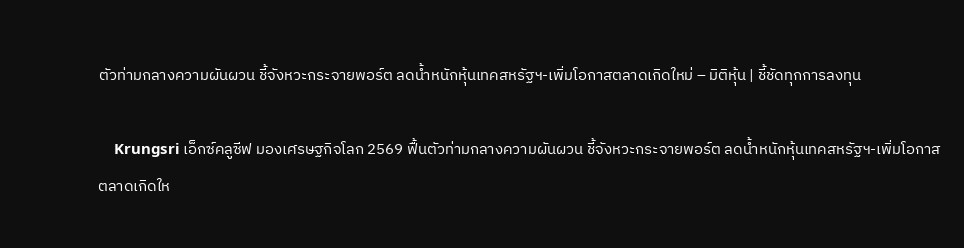ตัวท่ามกลางความผันผวน ชี้จังหวะกระจายพอร์ต ลดน้ำหนักหุ้นเทคสหรัฐฯ-เพิ่มโอกาสตลาดเกิดใหม่ – มิติหุ้น | ชี้ชัดทุกการลงทุน

    Krungsri เอ็กซ์คลูซีฟ มองเศรษฐกิจโลก 2569 ฟื้นตัวท่ามกลางความผันผวน ชี้จังหวะกระจายพอร์ต ลดน้ำหนักหุ้นเทคสหรัฐฯ-เพิ่มโอกาสตลาดเกิดให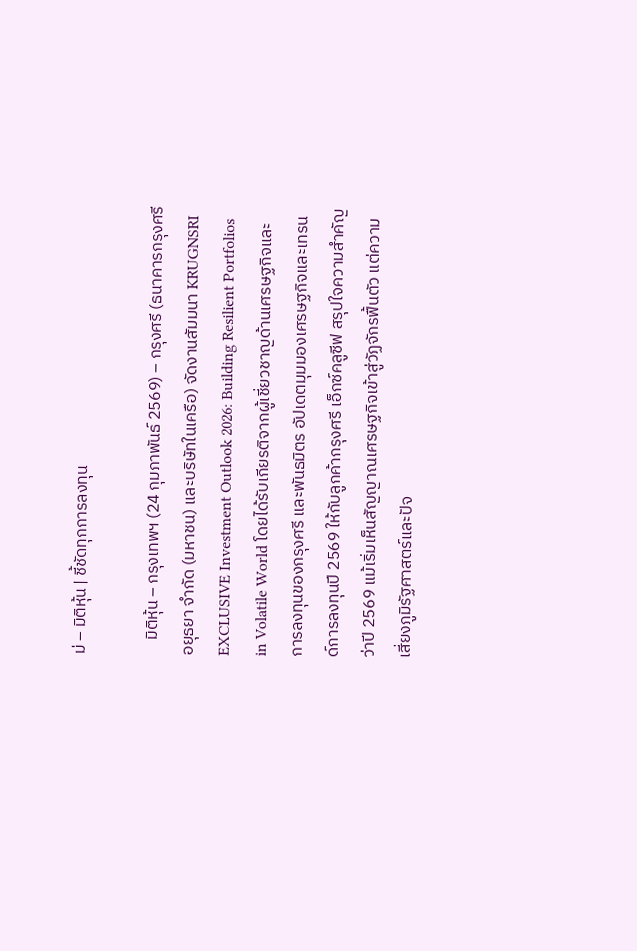ม่ – มิติหุ้น | ชี้ชัดทุกการลงทุน

    มิติหุ้น – กรุงเทพฯ (24 กุมภาพันธ์ 2569) – กรุงศรี (ธนาคารกรุงศรีอยุธยา จำกัด (มหาชน) และบริษัทในเครือ) จัดงานสัมมนา KRUGNSRI EXCLUSIVE Investment Outlook 2026: Building Resilient Portfolios in Volatile World โดยได้รับเกียรติจากผู้เชี่ยวชาญด้านเศรษฐกิจและการลงทุนของกรุงศรี และพันธมิตร อัปเดตมุมมองเศรษฐกิจและเทรนด์การลงทุนปี 2569 ให้กับลูกค้ากรุงศรี เอ็กซ์คลูซีฟ สรุปใจความสำคัญว่าปี 2569 แม้เริ่มเห็นสัญญาณเศรษฐกิจเข้าสู่วัฏจักรฟื้นตัว แต่ความเสี่ยงภูมิรัฐศาสตร์และปัจ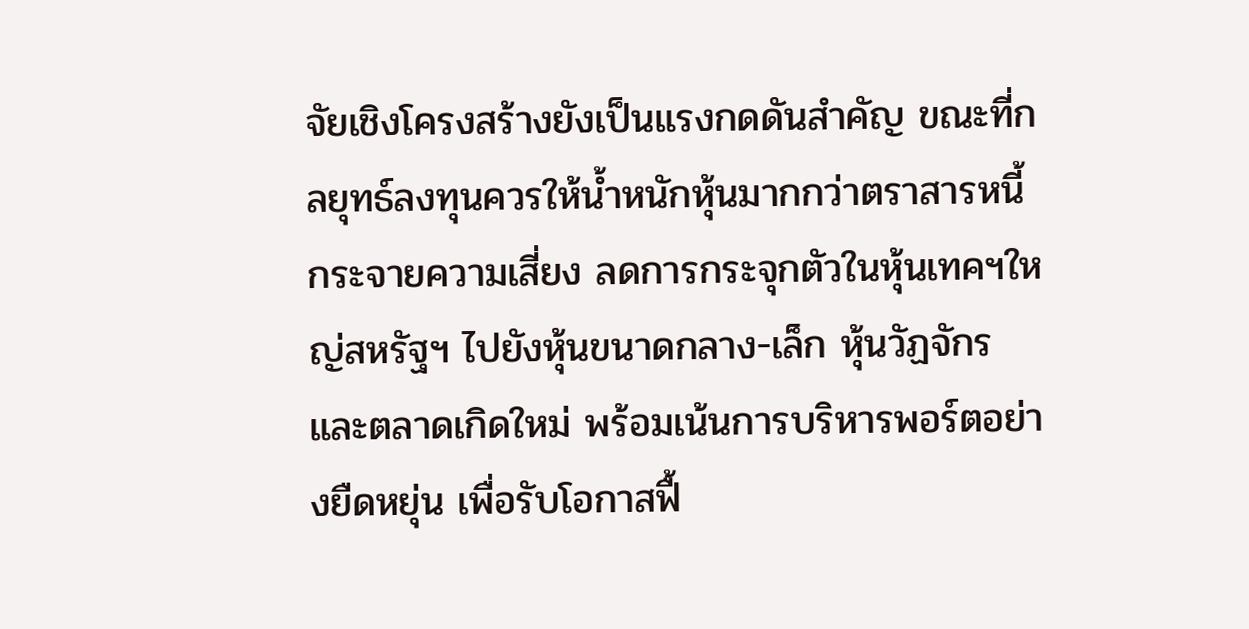จัยเชิงโครงสร้างยังเป็นแรงกดดันสำคัญ ขณะที่กลยุทธ์ลงทุนควรให้น้ำหนักหุ้นมากกว่าตราสารหนี้ กระจายความเสี่ยง ลดการกระจุกตัวในหุ้นเทคฯใหญ่สหรัฐฯ ไปยังหุ้นขนาดกลาง-เล็ก หุ้นวัฏจักร และตลาดเกิดใหม่ พร้อมเน้นการบริหารพอร์ตอย่างยืดหยุ่น เพื่อรับโอกาสฟื้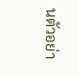นตัวอย่า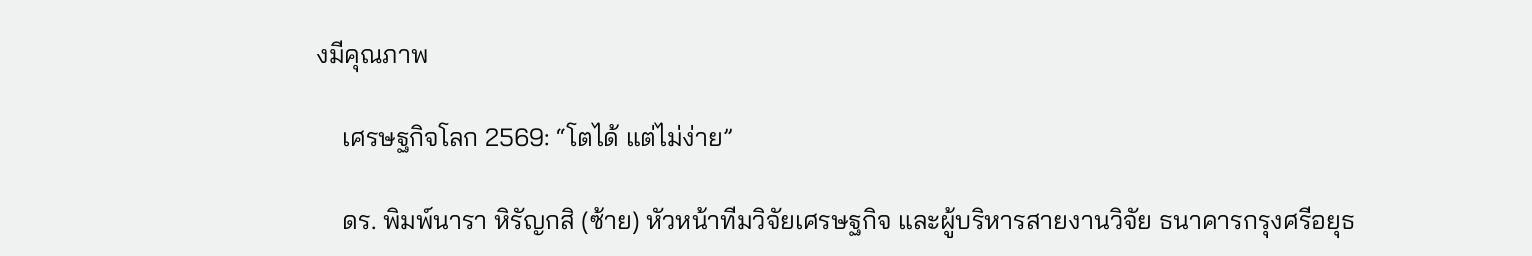งมีคุณภาพ

    เศรษฐกิจโลก 2569: “โตได้ แต่ไม่ง่าย”

    ดร. พิมพ์นารา หิรัญกสิ (ซ้าย) หัวหน้าทีมวิจัยเศรษฐกิจ และผู้บริหารสายงานวิจัย ธนาคารกรุงศรีอยุธ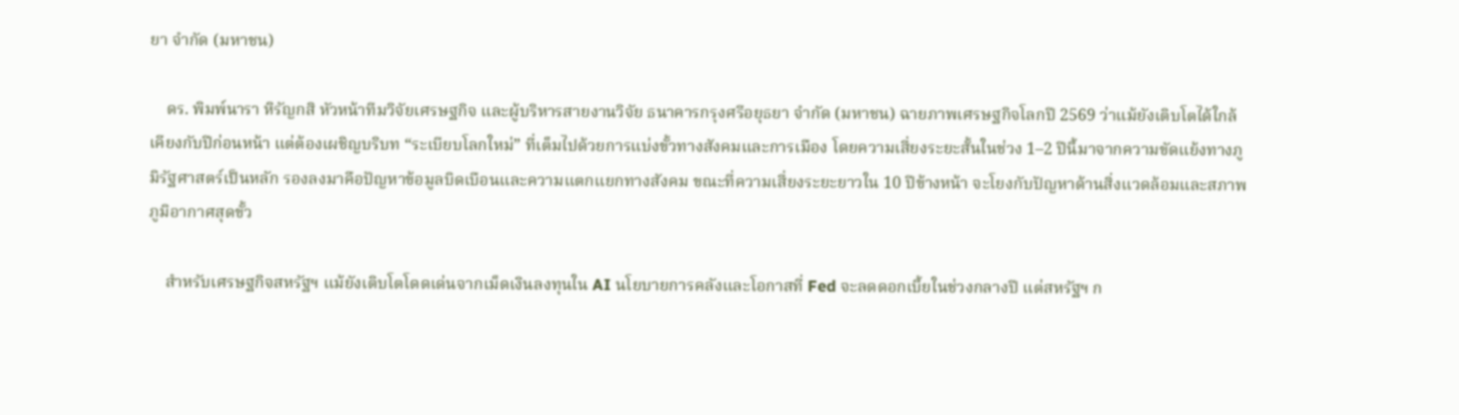ยา จำกัด (มหาชน)

    ดร. พิมพ์นารา หิรัญกสิ หัวหน้าทีมวิจัยเศรษฐกิจ และผู้บริหารสายงานวิจัย ธนาคารกรุงศรีอยุธยา จำกัด (มหาชน) ฉายภาพเศรษฐกิจโลกปี 2569 ว่าแม้ยังเติบโตได้ใกล้เคียงกับปีก่อนหน้า แต่ต้องเผชิญบริบท “ระเบียบโลกใหม่” ที่เต็มไปด้วยการแบ่งขั้วทางสังคมและการเมือง โดยความเสี่ยงระยะสั้นในช่วง 1–2 ปีนี้มาจากความขัดแย้งทางภูมิรัฐศาสตร์เป็นหลัก รองลงมาคือปัญหาข้อมูลบิดเบือนและความแตกแยกทางสังคม ขณะที่ความเสี่ยงระยะยาวใน 10 ปีข้างหน้า จะโยงกับปัญหาด้านสิ่งแวดล้อมและสภาพภูมิอากาศสุดขั้ว

    สำหรับเศรษฐกิจสหรัฐฯ แม้ยังเติบโตโดดเด่นจากเม็ดเงินลงทุนใน AI นโยบายการคลังและโอกาสที่ Fed จะลดดอกเบี้ยในช่วงกลางปี แต่สหรัฐฯ ก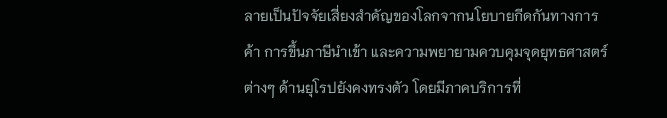ลายเป็นปัจจัยเสี่ยงสำคัญของโลกจากนโยบายกีดกันทางการค้า การขึ้นภาษีนำเข้า และความพยายามควบคุมจุดยุทธศาสตร์ต่างๆ ด้านยุโรปยังคงทรงตัว โดยมีภาคบริการที่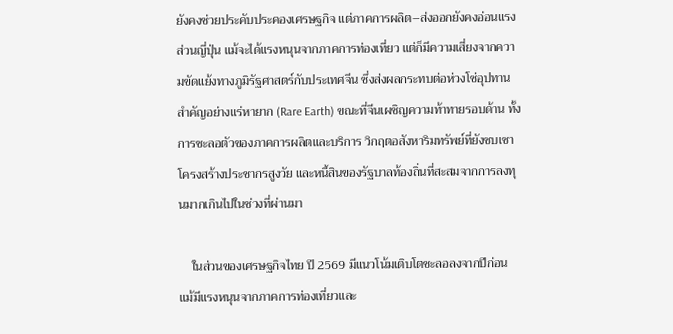ยังคงช่วยประคับประคองเศรษฐกิจ แต่ภาคการผลิต–ส่งออกยังคงอ่อนแรง ส่วนญี่ปุ่น แม้จะได้แรงหนุนจากภาคการท่องเที่ยว แต่ก็มีความเสี่ยงจากความขัดแย้งทางภูมิรัฐศาสตร์กับประเทศจีน ซึ่งส่งผลกระทบต่อห่วงโซ่อุปทานสำคัญอย่างแร่หายาก (Rare Earth) ขณะที่จีนเผชิญความท้าทายรอบด้าน ทั้งการชะลอตัวของภาคการผลิตและบริการ วิกฤตอสังหาริมทรัพย์ที่ยังซบเซา โครงสร้างประชากรสูงวัย และหนี้สินของรัฐบาลท้องถิ่นที่สะสมจากการลงทุนมากเกินไปในช่วงที่ผ่านมา

    ในส่วนของเศรษฐกิจไทย ปี 2569 มีแนวโน้มเติบโตชะลอลงจากปีก่อน แม้มีแรงหนุนจากภาคการท่องเที่ยวและ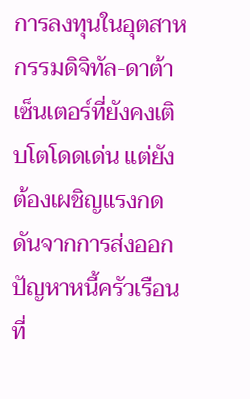การลงทุนในอุตสาหกรรมดิจิทัล-ดาต้าเซ็นเตอร์ที่ยังคงเติบโตโดดเด่น แต่ยังต้องเผชิญแรงกดดันจากการส่งออก ปัญหาหนี้ครัวเรือนที่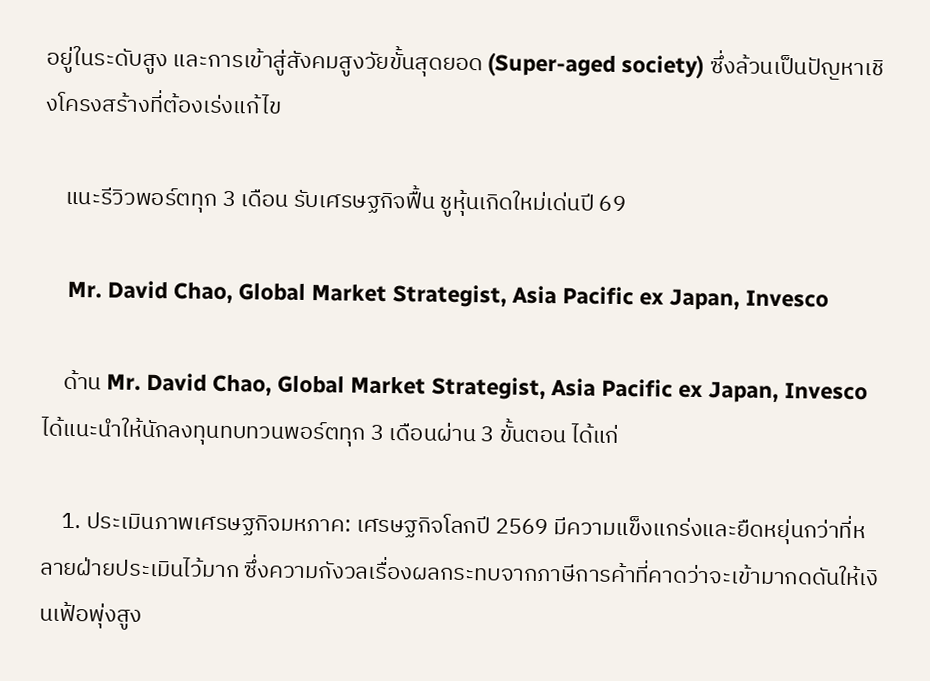อยู่ในระดับสูง และการเข้าสู่สังคมสูงวัยขั้นสุดยอด (Super-aged society) ซึ่งล้วนเป็นปัญหาเชิงโครงสร้างที่ต้องเร่งแก้ไข

    แนะรีวิวพอร์ตทุก 3 เดือน รับเศรษฐกิจฟื้น ชูหุ้นเกิดใหม่เด่นปี 69

    Mr. David Chao, Global Market Strategist, Asia Pacific ex Japan, Invesco

    ด้าน Mr. David Chao, Global Market Strategist, Asia Pacific ex Japan, Invesco ได้แนะนำให้นักลงทุนทบทวนพอร์ตทุก 3 เดือนผ่าน 3 ขั้นตอน ได้แก่

    1. ประเมินภาพเศรษฐกิจมหภาค: เศรษฐกิจโลกปี 2569 มีความแข็งแกร่งและยืดหยุ่นกว่าที่หลายฝ่ายประเมินไว้มาก ซึ่งความกังวลเรื่องผลกระทบจากภาษีการค้าที่คาดว่าจะเข้ามากดดันให้เงินเฟ้อพุ่งสูง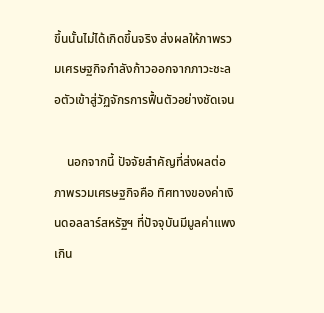ขึ้นนั้นไม่ได้เกิดขึ้นจริง ส่งผลให้ภาพรวมเศรษฐกิจกำลังก้าวออกจากภาวะชะลอตัวเข้าสู่วัฏจักรการฟื้นตัวอย่างชัดเจน

    นอกจากนี้ ปัจจัยสำคัญที่ส่งผลต่อภาพรวมเศรษฐกิจคือ ทิศทางของค่าเงินดอลลาร์สหรัฐฯ ที่ปัจจุบันมีมูลค่าแพงเกิน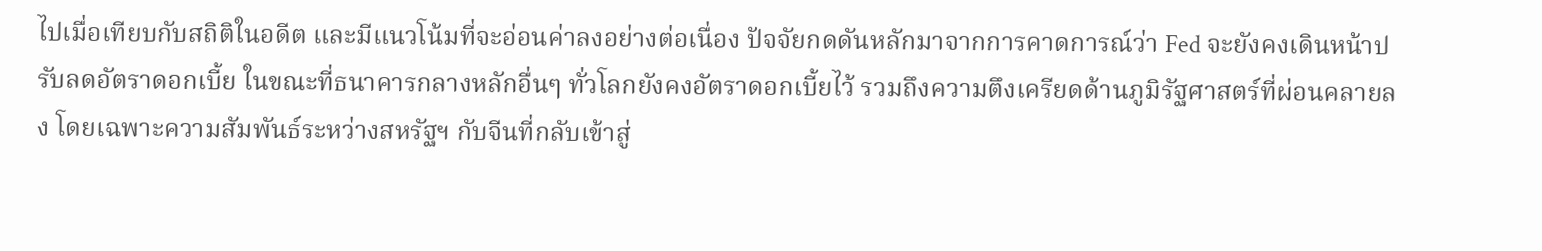ไปเมื่อเทียบกับสถิติในอดีต และมีแนวโน้มที่จะอ่อนค่าลงอย่างต่อเนื่อง ปัจจัยกดดันหลักมาจากการคาดการณ์ว่า Fed จะยังคงเดินหน้าปรับลดอัตราดอกเบี้ย ในขณะที่ธนาคารกลางหลักอื่นๆ ทั่วโลกยังคงอัตราดอกเบี้ยไว้ รวมถึงความตึงเครียดด้านภูมิรัฐศาสตร์ที่ผ่อนคลายลง โดยเฉพาะความสัมพันธ์ระหว่างสหรัฐฯ กับจีนที่กลับเข้าสู่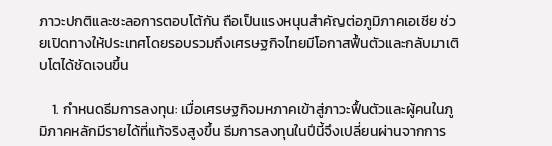ภาวะปกติและชะลอการตอบโต้กัน ถือเป็นแรงหนุนสำคัญต่อภูมิภาคเอเชีย ช่วยเปิดทางให้ประเทศโดยรอบรวมถึงเศรษฐกิจไทยมีโอกาสฟื้นตัวและกลับมาเติบโตได้ชัดเจนขึ้น

    1. กำหนดธีมการลงทุน: เมื่อเศรษฐกิจมหภาคเข้าสู่ภาวะฟื้นตัวและผู้คนในภูมิภาคหลักมีรายได้ที่แท้จริงสูงขึ้น ธีมการลงทุนในปีนี้จึงเปลี่ยนผ่านจากการ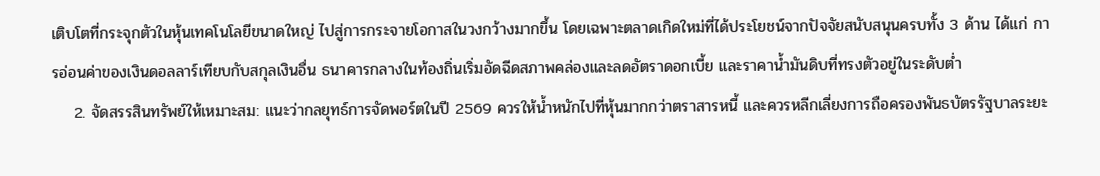เติบโตที่กระจุกตัวในหุ้นเทคโนโลยีขนาดใหญ่ ไปสู่การกระจายโอกาสในวงกว้างมากขึ้น โดยเฉพาะตลาดเกิดใหม่ที่ได้ประโยชน์จากปัจจัยสนับสนุนครบทั้ง 3 ด้าน ได้แก่ การอ่อนค่าของเงินดอลลาร์เทียบกับสกุลเงินอื่น ธนาคารกลางในท้องถิ่นเริ่มอัดฉีดสภาพคล่องและลดอัตราดอกเบี้ย และราคาน้ำมันดิบที่ทรงตัวอยู่ในระดับต่ำ
    2. จัดสรรสินทรัพย์ให้เหมาะสม: แนะว่ากลยุทธ์การจัดพอร์ตในปี 2569 ควรให้น้ำหนักไปที่หุ้นมากกว่าตราสารหนี้ และควรหลีกเลี่ยงการถือครองพันธบัตรรัฐบาลระยะ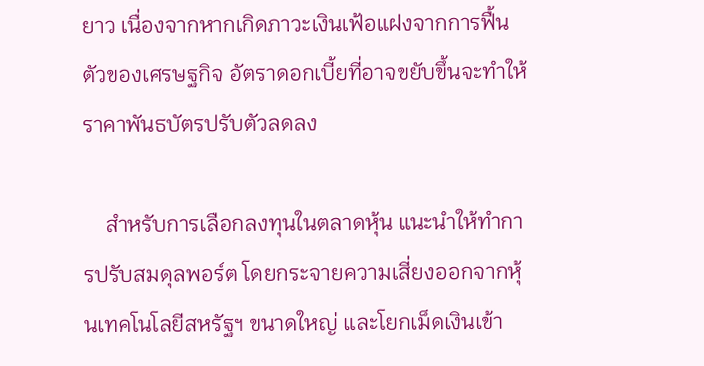ยาว เนื่องจากหากเกิดภาวะเงินเฟ้อแฝงจากการฟื้นตัวของเศรษฐกิจ อัตราดอกเบี้ยที่อาจขยับขึ้นจะทำให้ราคาพันธบัตรปรับตัวลดลง

    สำหรับการเลือกลงทุนในตลาดหุ้น แนะนำให้ทำการปรับสมดุลพอร์ต โดยกระจายความเสี่ยงออกจากหุ้นเทคโนโลยีสหรัฐฯ ขนาดใหญ่ และโยกเม็ดเงินเข้า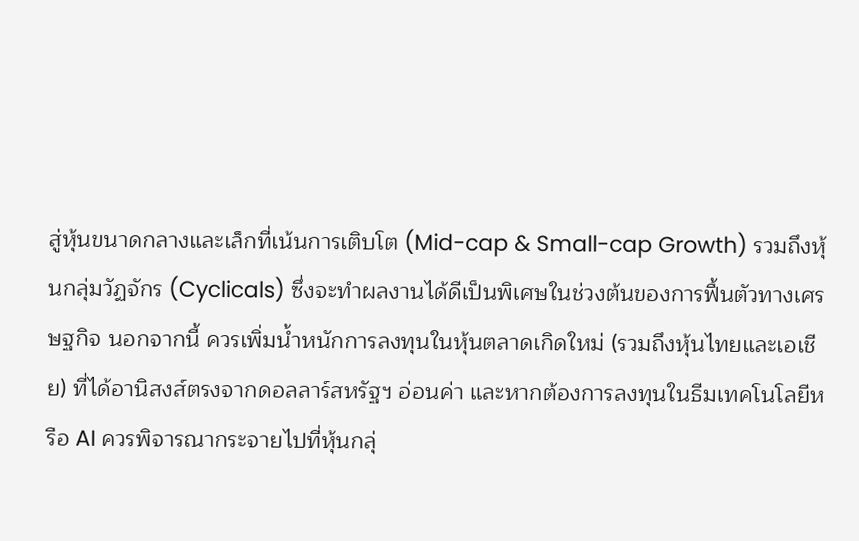สู่หุ้นขนาดกลางและเล็กที่เน้นการเติบโต (Mid-cap & Small-cap Growth) รวมถึงหุ้นกลุ่มวัฏจักร (Cyclicals) ซึ่งจะทำผลงานได้ดีเป็นพิเศษในช่วงต้นของการฟื้นตัวทางเศรษฐกิจ นอกจากนี้ ควรเพิ่มน้ำหนักการลงทุนในหุ้นตลาดเกิดใหม่ (รวมถึงหุ้นไทยและเอเชีย) ที่ได้อานิสงส์ตรงจากดอลลาร์สหรัฐฯ อ่อนค่า และหากต้องการลงทุนในธีมเทคโนโลยีหรือ AI ควรพิจารณากระจายไปที่หุ้นกลุ่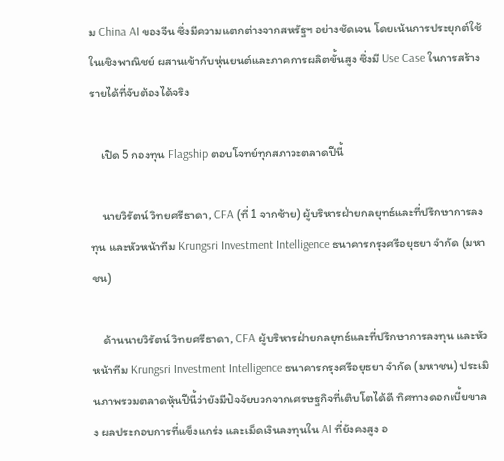ม China AI ของจีน ซึ่งมีความแตกต่างจากสหรัฐฯ อย่างชัดเจน โดยเน้นการประยุกต์ใช้ในเชิงพาณิชย์ ผสานเข้ากับหุ่นยนต์และภาคการผลิตขั้นสูง ซึ่งมี Use Case ในการสร้างรายได้ที่จับต้องได้จริง

    เปิด 5 กองทุน Flagship ตอบโจทย์ทุกสภาวะตลาดปีนี้

    นายวิรัตน์ วิทยศรีธาดา, CFA (ที่ 1 จากซ้าย) ผู้บริหารฝ่ายกลยุทธ์และที่ปรึกษาการลงทุน และหัวหน้าทีม Krungsri Investment Intelligence ธนาคารกรุงศรีอยุธยา จำกัด (มหาชน)

    ด้านนายวิรัตน์ วิทยศรีธาดา, CFA ผู้บริหารฝ่ายกลยุทธ์และที่ปรึกษาการลงทุน และหัวหน้าทีม Krungsri Investment Intelligence ธนาคารกรุงศรีอยุธยา จำกัด (มหาชน) ประเมินภาพรวมตลาดหุ้นปีนี้ว่ายังมีปัจจัยบวกจากเศรษฐกิจที่เติบโตได้ดี ทิศทางดอกเบี้ยขาลง ผลประกอบการที่แข็งแกร่ง และเม็ดเงินลงทุนใน AI ที่ยังคงสูง อ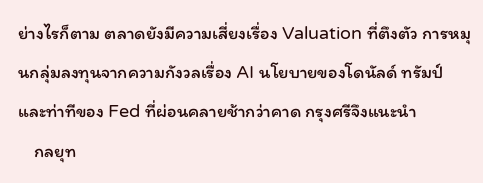ย่างไรก็ตาม ตลาดยังมีความเสี่ยงเรื่อง Valuation ที่ตึงตัว การหมุนกลุ่มลงทุนจากความกังวลเรื่อง AI นโยบายของโดนัลด์ ทรัมป์ และท่าทีของ Fed ที่ผ่อนคลายช้ากว่าคาด กรุงศรีจึงแนะนำ
    กลยุท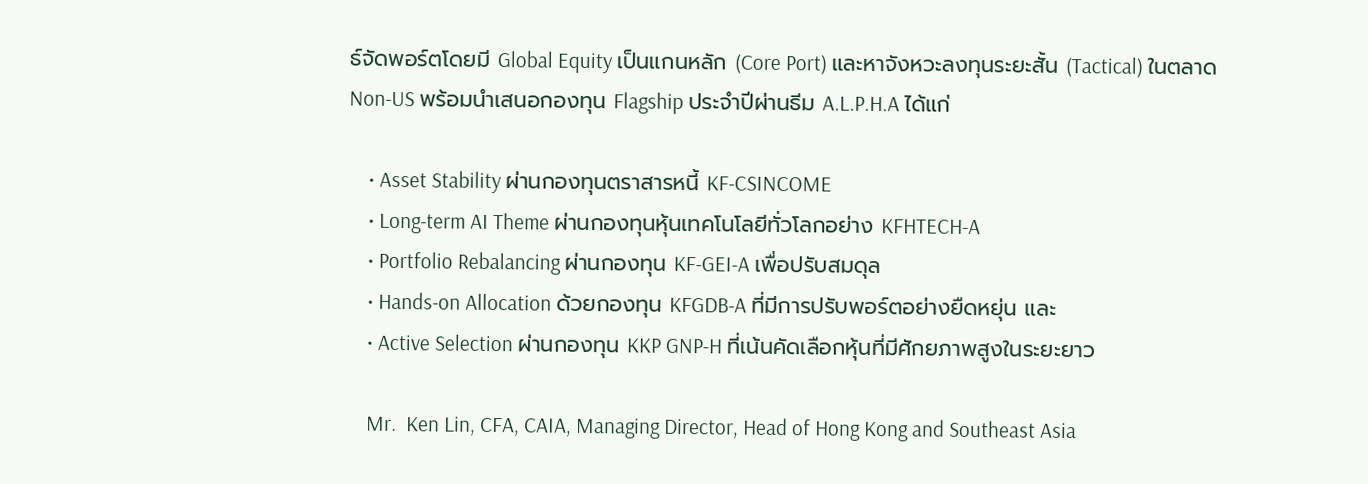ธ์จัดพอร์ตโดยมี Global Equity เป็นแกนหลัก (Core Port) และหาจังหวะลงทุนระยะสั้น (Tactical) ในตลาด Non-US พร้อมนำเสนอกองทุน Flagship ประจำปีผ่านธีม A.L.P.H.A ได้แก่

    • Asset Stability ผ่านกองทุนตราสารหนี้ KF-CSINCOME
    • Long-term AI Theme ผ่านกองทุนหุ้นเทคโนโลยีทั่วโลกอย่าง KFHTECH-A
    • Portfolio Rebalancing ผ่านกองทุน KF-GEI-A เพื่อปรับสมดุล
    • Hands-on Allocation ด้วยกองทุน KFGDB-A ที่มีการปรับพอร์ตอย่างยืดหยุ่น และ
    • Active Selection ผ่านกองทุน KKP GNP-H ที่เน้นคัดเลือกหุ้นที่มีศักยภาพสูงในระยะยาว

    Mr.  Ken Lin, CFA, CAIA, Managing Director, Head of Hong Kong and Southeast Asia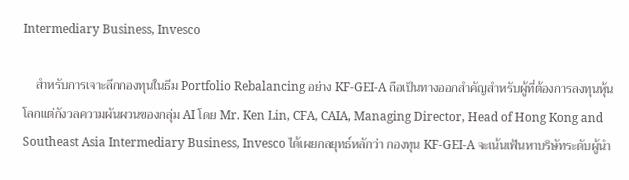Intermediary Business, Invesco

    สำหรับการเจาะลึกกองทุนในธีม Portfolio Rebalancing อย่าง KF-GEI-A ถือเป็นทางออกสำคัญสำหรับผู้ที่ต้องการลงทุนหุ้นโลกแต่กังวลความผันผวนของกลุ่ม AI โดย Mr. Ken Lin, CFA, CAIA, Managing Director, Head of Hong Kong and Southeast Asia Intermediary Business, Invesco ได้เผยกลยุทธ์หลักว่า กองทุน KF-GEI-A จะเน้นเฟ้นหาบริษัทระดับผู้นำ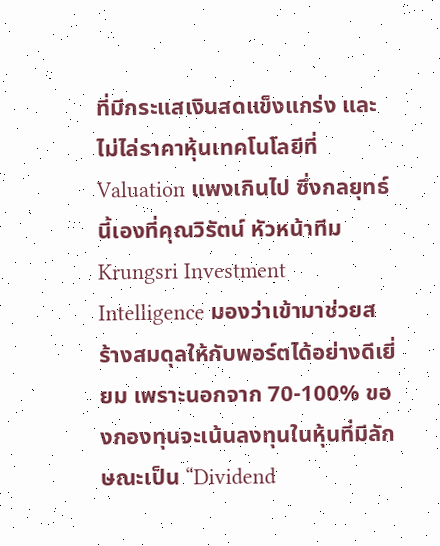ที่มีกระแสเงินสดแข็งแกร่ง และไม่ไล่ราคาหุ้นเทคโนโลยีที่ Valuation แพงเกินไป ซึ่งกลยุทธ์นี้เองที่คุณวิรัตน์ หัวหน้าทีม Krungsri Investment Intelligence มองว่าเข้ามาช่วยสร้างสมดุลให้กับพอร์ตได้อย่างดีเยี่ยม เพราะนอกจาก 70-100% ของกองทุนจะเน้นลงทุนในหุ้นที่มีลักษณะเป็น “Dividend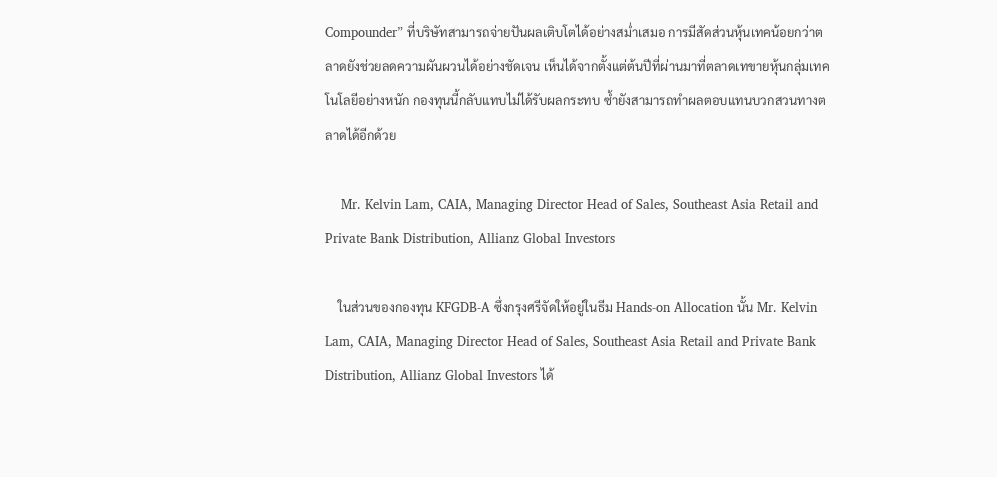Compounder” ที่บริษัทสามารถจ่ายปันผลเติบโตได้อย่างสม่ำเสมอ การมีสัดส่วนหุ้นเทคน้อยกว่าตลาดยังช่วยลดความผันผวนได้อย่างชัดเจน เห็นได้จากตั้งแต่ต้นปีที่ผ่านมาที่ตลาดเทขายหุ้นกลุ่มเทคโนโลยีอย่างหนัก กองทุนนี้กลับแทบไม่ได้รับผลกระทบ ซ้ำยังสามารถทำผลตอบแทนบวกสวนทางตลาดได้อีกด้วย

    Mr. Kelvin Lam, CAIA, Managing Director Head of Sales, Southeast Asia Retail and Private Bank Distribution, Allianz Global Investors

    ในส่วนของกองทุน KFGDB-A ซึ่งกรุงศรีจัดให้อยู่ในธีม Hands-on Allocation นั้น Mr. Kelvin Lam, CAIA, Managing Director Head of Sales, Southeast Asia Retail and Private Bank Distribution, Allianz Global Investors ได้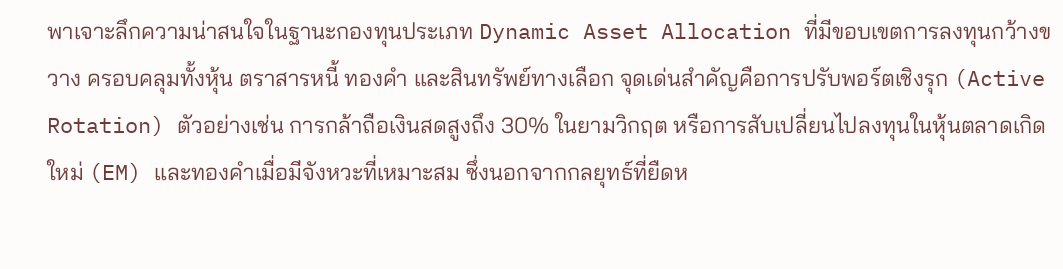พาเจาะลึกความน่าสนใจในฐานะกองทุนประเภท Dynamic Asset Allocation ที่มีขอบเขตการลงทุนกว้างขวาง ครอบคลุมทั้งหุ้น ตราสารหนี้ ทองคำ และสินทรัพย์ทางเลือก จุดเด่นสำคัญคือการปรับพอร์ตเชิงรุก (Active Rotation) ตัวอย่างเช่น การกล้าถือเงินสดสูงถึง 30% ในยามวิกฤต หรือการสับเปลี่ยนไปลงทุนในหุ้นตลาดเกิดใหม่ (EM) และทองคำเมื่อมีจังหวะที่เหมาะสม ซึ่งนอกจากกลยุทธ์ที่ยืดห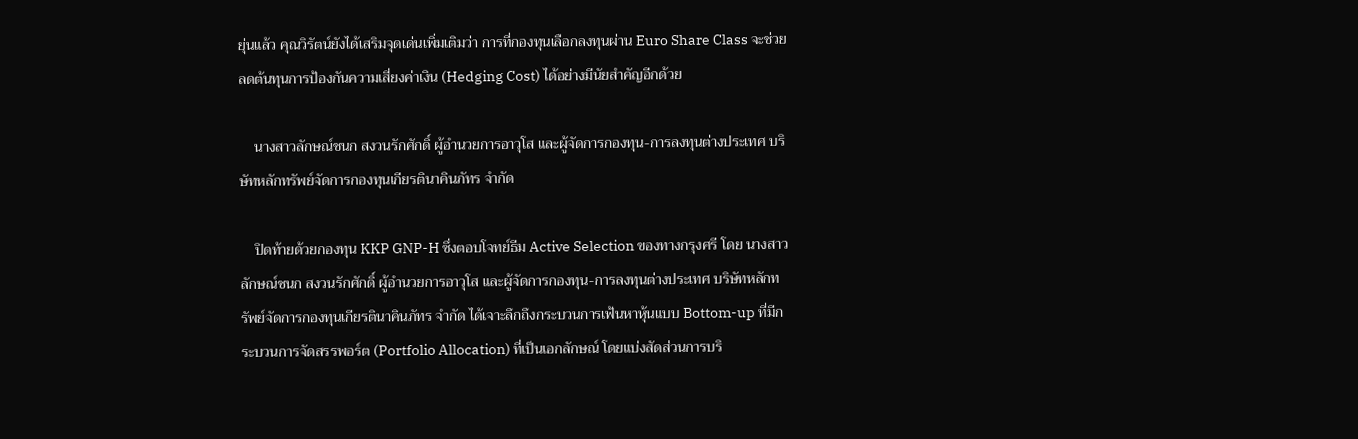ยุ่นแล้ว คุณวิรัตน์ยังได้เสริมจุดเด่นเพิ่มเติมว่า การที่กองทุนเลือกลงทุนผ่าน Euro Share Class จะช่วยลดต้นทุนการป้องกันความเสี่ยงค่าเงิน (Hedging Cost) ได้อย่างมีนัยสำคัญอีกด้วย

    นางสาวลักษณ์ชนก สงวนรักศักดิ์ ผู้อำนวยการอาวุโส และผู้จัดการกองทุน-การลงทุนต่างประเทศ บริษัทหลักทรัพย์จัดการกองทุนเกียรตินาคินภัทร จำกัด

    ปิดท้ายด้วยกองทุน KKP GNP-H ซึ่งตอบโจทย์ธีม Active Selection ของทางกรุงศรี โดย นางสาวลักษณ์ชนก สงวนรักศักดิ์ ผู้อำนวยการอาวุโส และผู้จัดการกองทุน-การลงทุนต่างประเทศ บริษัทหลักทรัพย์จัดการกองทุนเกียรตินาคินภัทร จำกัด ได้เจาะลึกถึงกระบวนการเฟ้นหาหุ้นแบบ Bottom-up ที่มีกระบวนการจัดสรรพอร์ต (Portfolio Allocation) ที่เป็นเอกลักษณ์ โดยแบ่งสัดส่วนการบริ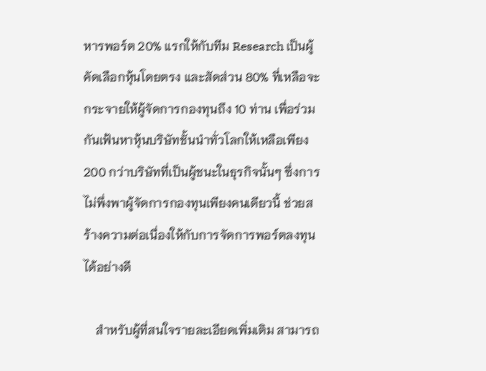หารพอร์ต 20% แรกให้กับทีม Research เป็นผู้คัดเลือกหุ้นโดยตรง และสัดส่วน 80% ที่เหลือจะกระจายให้ผู้จัดการกองทุนถึง 10 ท่าน เพื่อร่วมกันเฟ้นหาหุ้นบริษัทชั้นนำทั่วโลกให้เหลือเพียง 200 กว่าบริษัทที่เป็นผู้ชนะในธุรกิจนั้นๆ ซึ่งการไม่พึ่งพาผู้จัดการกองทุนเพียงคนเดียวนี้ ช่วยสร้างความต่อเนื่องให้กับการจัดการพอร์ตลงทุนได้อย่างดี

    สำหรับผู้ที่สนใจรายละเอียดเพิ่มเติม สามารถ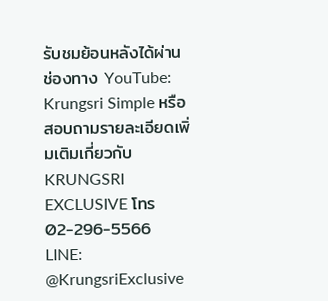รับชมย้อนหลังได้ผ่านช่องทาง YouTube: Krungsri Simple หรือสอบถามรายละเอียดเพิ่มเติมเกี่ยวกับ KRUNGSRI EXCLUSIVE โทร 02-296-5566 LINE: @KrungsriExclusive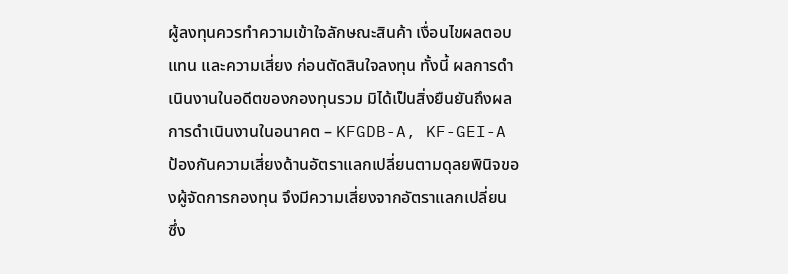ผู้ลงทุนควรทำความเข้าใจลักษณะสินค้า เงื่อนไขผลตอบแทน และความเสี่ยง ก่อนตัดสินใจลงทุน ทั้งนี้ ผลการดำเนินงานในอดีตของกองทุนรวม มิได้เป็นสิ่งยืนยันถึงผลการดำเนินงานในอนาคต – KFGDB-A, KF-GEI-A ป้องกันความเสี่ยงด้านอัตราแลกเปลี่ยนตามดุลยพินิจของผู้จัดการกองทุน จึงมีความเสี่ยงจากอัตราแลกเปลี่ยน ซึ่ง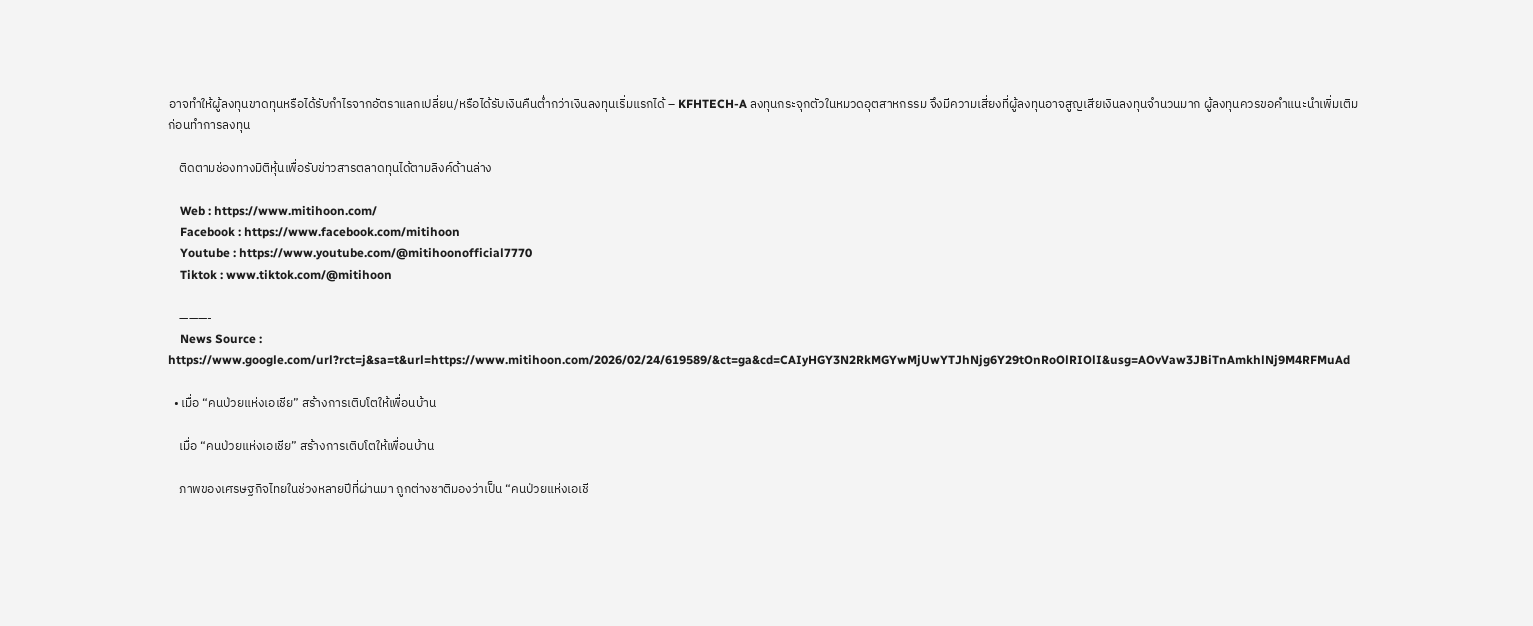อาจทำให้ผู้ลงทุนขาดทุนหรือได้รับกำไรจากอัตราแลกเปลี่ยน/หรือได้รับเงินคืนต่ำกว่าเงินลงทุนเริ่มแรกได้ – KFHTECH-A ลงทุนกระจุกตัวในหมวดอุตสาหกรรม จึงมีความเสี่ยงที่ผู้ลงทุนอาจสูญเสียเงินลงทุนจำนวนมาก ผู้ลงทุนควรขอคำแนะนำเพิ่มเติมก่อนทำการลงทุน

    ติดตามช่องทางมิติหุ้นเพื่อรับข่าวสารตลาดทุนได้ตามลิงค์ด้านล่าง

    Web : https://www.mitihoon.com/
    Facebook : https://www.facebook.com/mitihoon
    Youtube : https://www.youtube.com/@mitihoonofficial7770
    Tiktok : www.tiktok.com/@mitihoon

    ———-
    News Source : https://www.google.com/url?rct=j&sa=t&url=https://www.mitihoon.com/2026/02/24/619589/&ct=ga&cd=CAIyHGY3N2RkMGYwMjUwYTJhNjg6Y29tOnRoOlRIOlI&usg=AOvVaw3JBiTnAmkhlNj9M4RFMuAd

  • เมื่อ “คนป่วยแห่งเอเชีย” สร้างการเติบโตให้เพื่อนบ้าน

    เมื่อ “คนป่วยแห่งเอเชีย” สร้างการเติบโตให้เพื่อนบ้าน

    ภาพของเศรษฐกิจไทยในช่วงหลายปีที่ผ่านมา ถูกต่างชาติมองว่าเป็น “คนป่วยแห่งเอเชี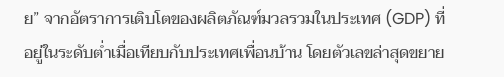ย” จากอัตราการเติบโตของผลิตภัณฑ์มวลรวมในประเทศ (GDP) ที่อยู่ในระดับต่ำเมื่อเทียบกับประเทศเพื่อนบ้าน โดยตัวเลขล่าสุดขยาย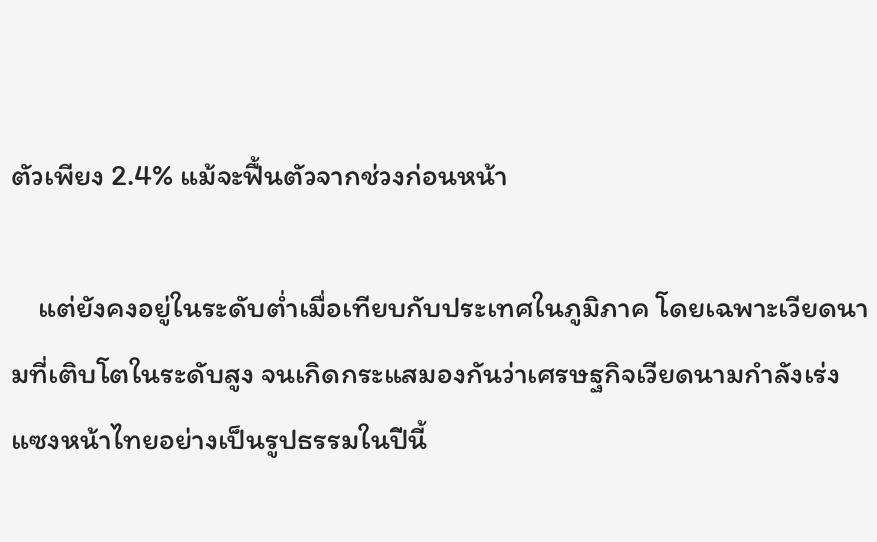ตัวเพียง 2.4% แม้จะฟื้นตัวจากช่วงก่อนหน้า

    แต่ยังคงอยู่ในระดับต่ำเมื่อเทียบกับประเทศในภูมิภาค โดยเฉพาะเวียดนามที่เติบโตในระดับสูง จนเกิดกระแสมองกันว่าเศรษฐกิจเวียดนามกำลังเร่งแซงหน้าไทยอย่างเป็นรูปธรรมในปีนี้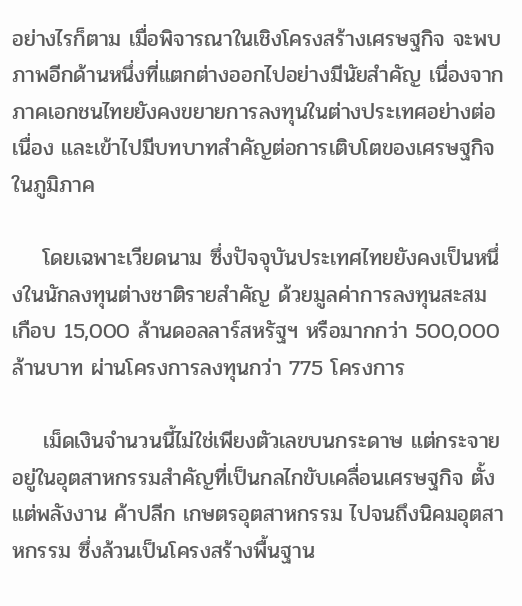อย่างไรก็ตาม เมื่อพิจารณาในเชิงโครงสร้างเศรษฐกิจ จะพบภาพอีกด้านหนึ่งที่แตกต่างออกไปอย่างมีนัยสำคัญ เนื่องจากภาคเอกชนไทยยังคงขยายการลงทุนในต่างประเทศอย่างต่อเนื่อง และเข้าไปมีบทบาทสำคัญต่อการเติบโตของเศรษฐกิจในภูมิภาค

    โดยเฉพาะเวียดนาม ซึ่งปัจจุบันประเทศไทยยังคงเป็นหนึ่งในนักลงทุนต่างชาติรายสำคัญ ด้วยมูลค่าการลงทุนสะสมเกือบ 15,000 ล้านดอลลาร์สหรัฐฯ หรือมากกว่า 500,000 ล้านบาท ผ่านโครงการลงทุนกว่า 775 โครงการ

    เม็ดเงินจำนวนนี้ไม่ใช่เพียงตัวเลขบนกระดาษ แต่กระจายอยู่ในอุตสาหกรรมสำคัญที่เป็นกลไกขับเคลื่อนเศรษฐกิจ ตั้งแต่พลังงาน ค้าปลีก เกษตรอุตสาหกรรม ไปจนถึงนิคมอุตสาหกรรม ซึ่งล้วนเป็นโครงสร้างพื้นฐาน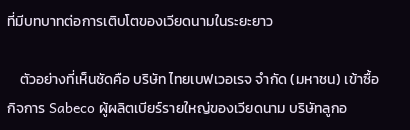ที่มีบทบาทต่อการเติบโตของเวียดนามในระยะยาว

    ตัวอย่างที่เห็นชัดคือ บริษัท ไทยเบฟเวอเรจ จำกัด (มหาชน) เข้าซื้อกิจการ Sabeco ผู้ผลิตเบียร์รายใหญ่ของเวียดนาม บริษัทลูกอ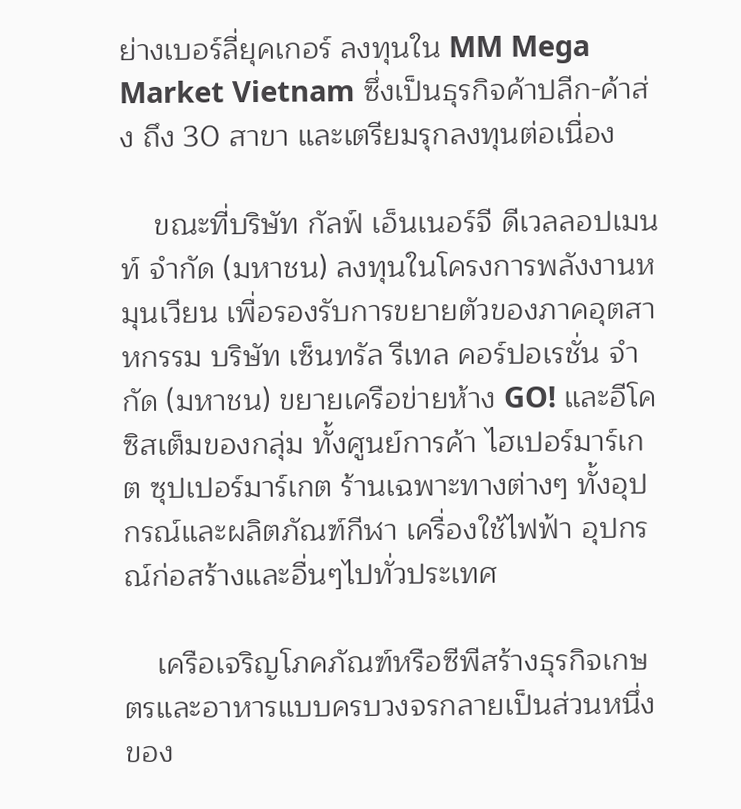ย่างเบอร์ลี่ยุคเกอร์ ลงทุนใน MM Mega Market Vietnam ซึ่งเป็นธุรกิจค้าปลีก-ค้าส่ง ถึง 30 สาขา และเตรียมรุกลงทุนต่อเนื่อง

    ขณะที่บริษัท กัลฟ์ เอ็นเนอร์จี ดีเวลลอปเมนท์ จำกัด (มหาชน) ลงทุนในโครงการพลังงานหมุนเวียน เพื่อรองรับการขยายตัวของภาคอุตสาหกรรม บริษัท เซ็นทรัล รีเทล คอร์ปอเรชั่น จำกัด (มหาชน) ขยายเครือข่ายห้าง GO! และอีโคซิสเต็มของกลุ่ม ทั้งศูนย์การค้า ไฮเปอร์มาร์เกต ซุปเปอร์มาร์เกต ร้านเฉพาะทางต่างๆ ทั้งอุปกรณ์และผลิตภัณฑ์กีฬา เครื่องใช้ไฟฟ้า อุปกรณ์ก่อสร้างและอื่นๆไปทั่วประเทศ

    เครือเจริญโภคภัณฑ์หรือซีพีสร้างธุรกิจเกษตรและอาหารแบบครบวงจรกลายเป็นส่วนหนึ่งของ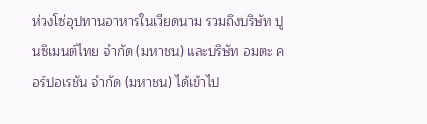ห่วงโซ่อุปทานอาหารในเวียดนาม รวมถึงบริษัท ปูนซิเมนต์ไทย จำกัด (มหาชน) และบริษัท อมตะ คอร์ปอเรชัน จำกัด (มหาชน) ได้เข้าไป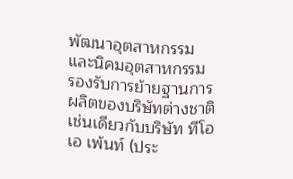พัฒนาอุตสาหกรรมและนิคมอุตสาหกรรม รองรับการย้ายฐานการผลิตของบริษัทต่างชาติ เช่นเดียวกับบริษัท ทีโอเอ เพ้นท์ (ประ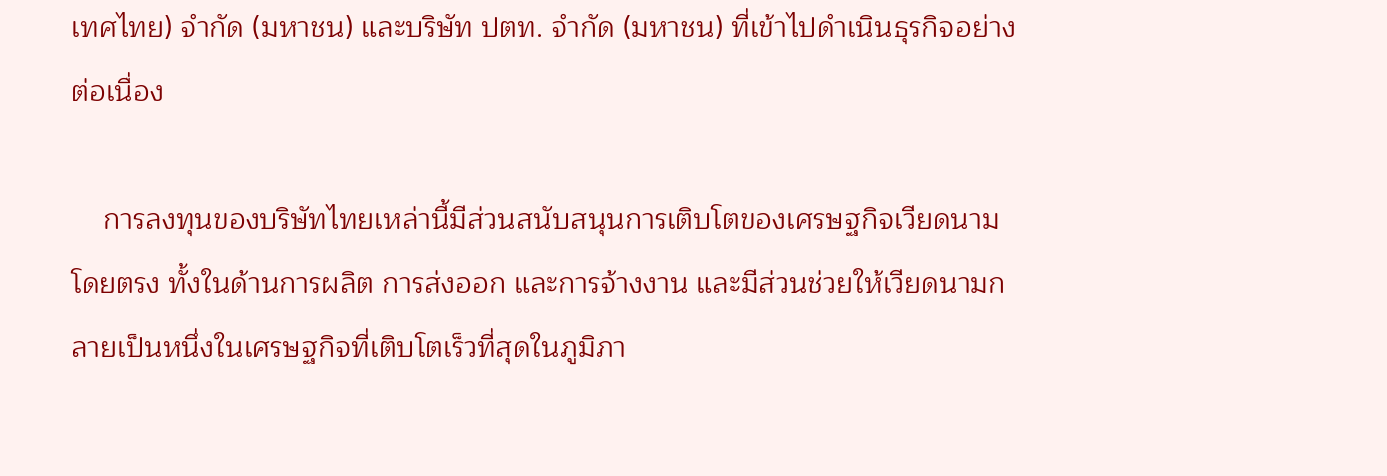เทศไทย) จำกัด (มหาชน) และบริษัท ปตท. จำกัด (มหาชน) ที่เข้าไปดำเนินธุรกิจอย่างต่อเนื่อง

    การลงทุนของบริษัทไทยเหล่านี้มีส่วนสนับสนุนการเติบโตของเศรษฐกิจเวียดนามโดยตรง ทั้งในด้านการผลิต การส่งออก และการจ้างงาน และมีส่วนช่วยให้เวียดนามกลายเป็นหนึ่งในเศรษฐกิจที่เติบโตเร็วที่สุดในภูมิภา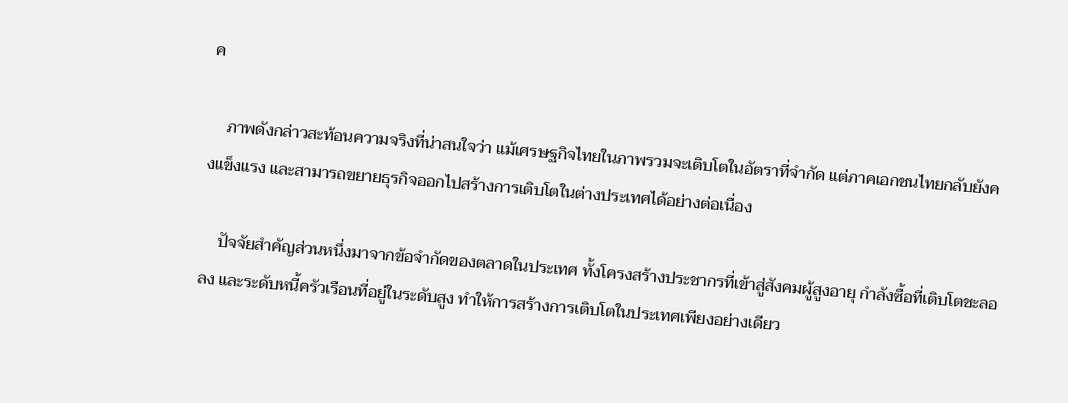ค

    ภาพดังกล่าวสะท้อนความจริงที่น่าสนใจว่า แม้เศรษฐกิจไทยในภาพรวมจะเติบโตในอัตราที่จำกัด แต่ภาคเอกชนไทยกลับยังคงแข็งแรง และสามารถขยายธุรกิจออกไปสร้างการเติบโตในต่างประเทศได้อย่างต่อเนื่อง

    ปัจจัยสำคัญส่วนหนึ่งมาจากข้อจำกัดของตลาดในประเทศ ทั้งโครงสร้างประชากรที่เข้าสู่สังคมผู้สูงอายุ กำลังซื้อที่เติบโตชะลอลง และระดับหนี้ครัวเรือนที่อยู่ในระดับสูง ทำให้การสร้างการเติบโตในประเทศเพียงอย่างเดียว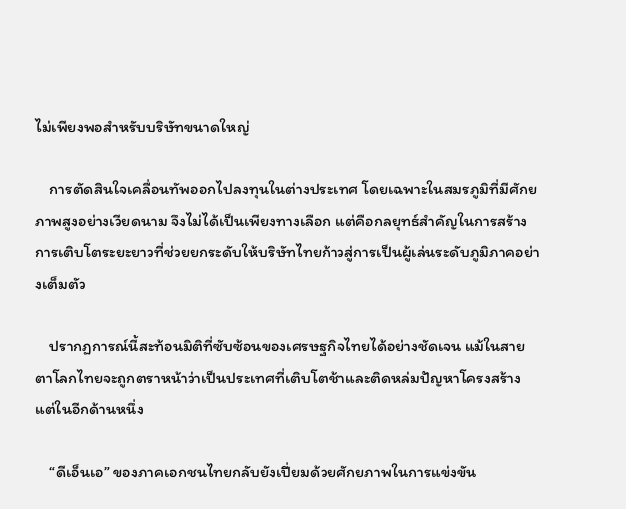ไม่เพียงพอสำหรับบริษัทขนาดใหญ่

    การตัดสินใจเคลื่อนทัพออกไปลงทุนในต่างประเทศ โดยเฉพาะในสมรภูมิที่มีศักยภาพสูงอย่างเวียดนาม จึงไม่ได้เป็นเพียงทางเลือก แต่คือกลยุทธ์สำคัญในการสร้างการเติบโตระยะยาวที่ช่วยยกระดับให้บริษัทไทยก้าวสู่การเป็นผู้เล่นระดับภูมิภาคอย่างเต็มตัว

    ปรากฏการณ์นี้สะท้อนมิติที่ซับซ้อนของเศรษฐกิจไทยได้อย่างชัดเจน แม้ในสายตาโลกไทยจะถูกตราหน้าว่าเป็นประเทศที่เติบโตช้าและติดหล่มปัญหาโครงสร้าง แต่ในอีกด้านหนึ่ง

    “ดีเอ็นเอ” ของภาคเอกชนไทยกลับยังเปี่ยมด้วยศักยภาพในการแข่งขัน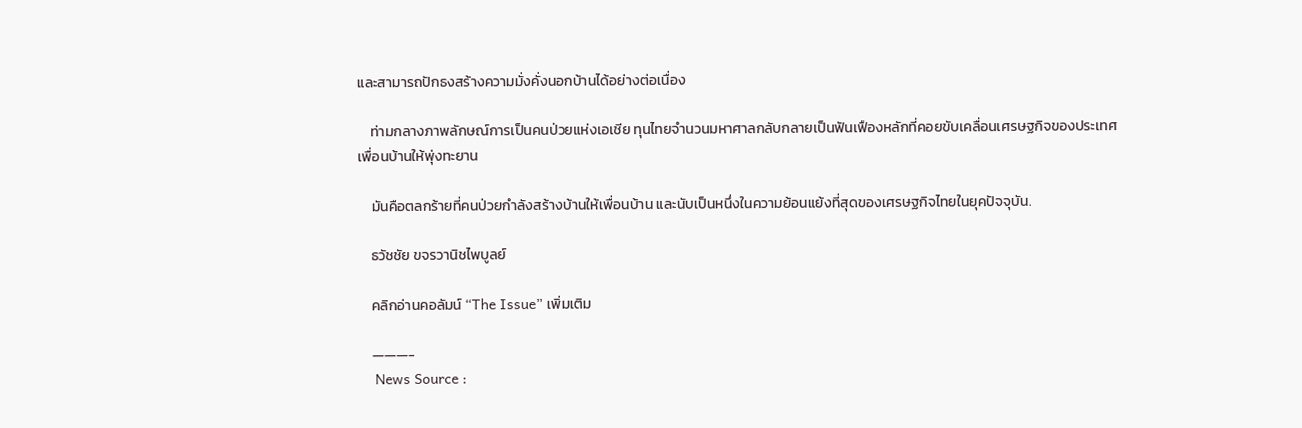และสามารถปักธงสร้างความมั่งคั่งนอกบ้านได้อย่างต่อเนื่อง

    ท่ามกลางภาพลักษณ์การเป็นคนป่วยแห่งเอเชีย ทุนไทยจำนวนมหาศาลกลับกลายเป็นฟันเฟืองหลักที่คอยขับเคลื่อนเศรษฐกิจของประเทศเพื่อนบ้านให้พุ่งทะยาน

    มันคือตลกร้ายที่คนป่วยกำลังสร้างบ้านให้เพื่อนบ้าน และนับเป็นหนึ่งในความย้อนแย้งที่สุดของเศรษฐกิจไทยในยุคปัจจุบัน.

    ธวัชชัย ขจรวานิชไพบูลย์

    คลิกอ่านคอลัมน์ “The Issue” เพิ่มเติม

    ———-
    News Source :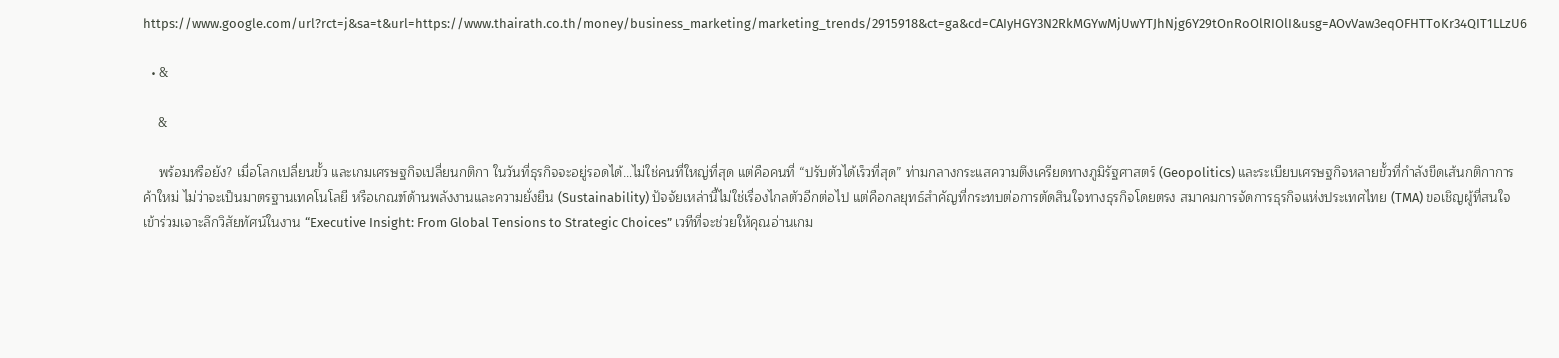https://www.google.com/url?rct=j&sa=t&url=https://www.thairath.co.th/money/business_marketing/marketing_trends/2915918&ct=ga&cd=CAIyHGY3N2RkMGYwMjUwYTJhNjg6Y29tOnRoOlRIOlI&usg=AOvVaw3eqOFHTToKr34QIT1LLzU6

  • &

    &

    พร้อมหรือยัง? เมื่อโลกเปลี่ยนขั้ว และเกมเศรษฐกิจเปลี่ยนกติกา ในวันที่ธุรกิจจะอยู่รอดได้…ไม่ใช่คนที่ใหญ่ที่สุด แต่คือคนที่ “ปรับตัวได้เร็วที่สุด” ท่ามกลางกระแสความตึงเครียดทางภูมิรัฐศาสตร์ (Geopolitics) และระเบียบเศรษฐกิจหลายขั้วที่กำลังขีดเส้นกติกาการค้าใหม่ ไม่ว่าจะเป็นมาตรฐานเทคโนโลยี หรือเกณฑ์ด้านพลังงานและความยั่งยืน (Sustainability) ปัจจัยเหล่านี้ไม่ใช่เรื่องไกลตัวอีกต่อไป แต่คือกลยุทธ์สำคัญที่กระทบต่อการตัดสินใจทางธุรกิจโดยตรง สมาคมการจัดการธุรกิจแห่งประเทศไทย (TMA) ขอเชิญผู้ที่สนใจเข้าร่วมเจาะลึกวิสัยทัศน์ในงาน “Executive Insight: From Global Tensions to Strategic Choices” เวทีที่จะช่วยให้คุณอ่านเกม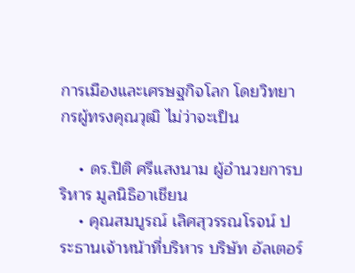การเมืองและเศรษฐกิจโลก โดยวิทยากรผู้ทรงคุณวุฒิ ไม่ว่าจะเป็น

    • ดร.ปิติ ศรีแสงนาม ผู้อำนวยการบริหาร มูลนิธิอาเชียน
    • คุณสมบูรณ์ เลิศสุวรรณโรจน์ ประธานเจ้าหน้าที่บริหาร บริษัท อัลเตอร์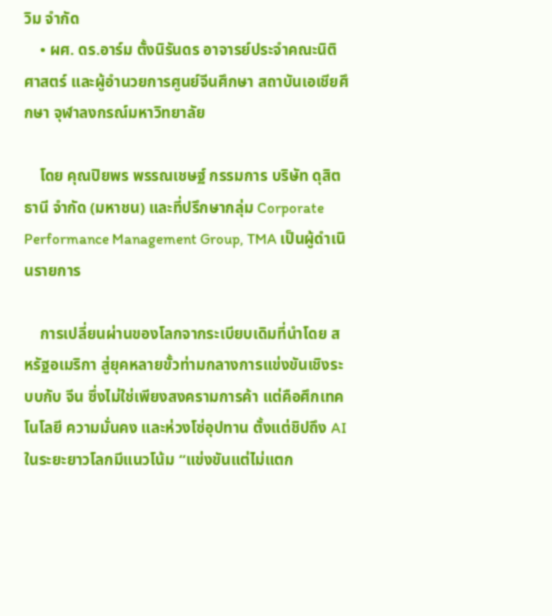วิม จำกัด
    • ผศ. ดร.อาร์ม ตั้งนิรันดร อาจารย์ประจำคณะนิติศาสตร์ และผู้อำนวยการศูนย์จีนศึกษา สถาบันเอเชียศึกษา จุฬาลงกรณ์มหาวิทยาลัย

    โดย คุณปิยพร พรรณเชษฐ์ กรรมการ บริษัท ดุสิตธานี จำกัด (มหาชน) และที่ปรึกษากลุ่ม Corporate Performance Management Group, TMA เป็นผู้ดำเนินรายการ

    การเปลี่ยนผ่านของโลกจากระเบียบเดิมที่นำโดย สหรัฐอเมริกา สู่ยุคหลายขั้วท่ามกลางการแข่งขันเชิงระบบกับ จีน ซึ่งไม่ใช่เพียงสงครามการค้า แต่คือศึกเทคโนโลยี ความมั่นคง และห่วงโซ่อุปทาน ตั้งแต่ชิปถึง AI ในระยะยาวโลกมีแนวโน้ม “แข่งขันแต่ไม่แตก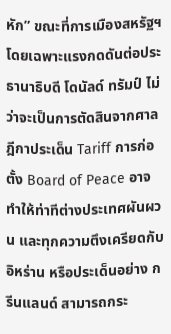หัก” ขณะที่การเมืองสหรัฐฯ โดยเฉพาะแรงกดดันต่อประธานาธิบดี โดนัลด์ ทรัมป์ ไม่ว่าจะเป็นการตัดสินจากศาลฎีกาประเด็น Tariff การก่อตั้ง Board of Peace อาจทำให้ท่าทีต่างประเทศผันผวน และทุกความตึงเครียดกับ อิหร่าน หรือประเด็นอย่าง กรีนแลนด์ สามารถกระ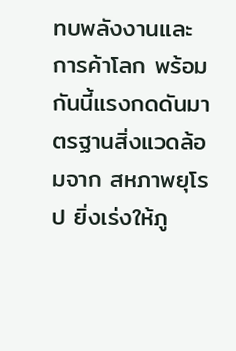ทบพลังงานและการค้าโลก พร้อมกันนี้แรงกดดันมาตรฐานสิ่งแวดล้อมจาก สหภาพยุโรป ยิ่งเร่งให้ภู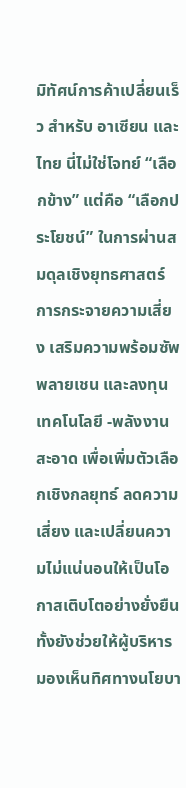มิทัศน์การค้าเปลี่ยนเร็ว สำหรับ อาเซียน และไทย นี่ไม่ใช่โจทย์ “เลือกข้าง” แต่คือ “เลือกประโยชน์” ในการผ่านสมดุลเชิงยุทธศาสตร์ การกระจายความเสี่ยง เสริมความพร้อมซัพพลายเชน และลงทุนเทคโนโลยี -พลังงานสะอาด เพื่อเพิ่มตัวเลือกเชิงกลยุทธ์ ลดความเสี่ยง และเปลี่ยนความไม่แน่นอนให้เป็นโอกาสเติบโตอย่างยั่งยืน ทั้งยังช่วยให้ผู้บริหารมองเห็นทิศทางนโยบา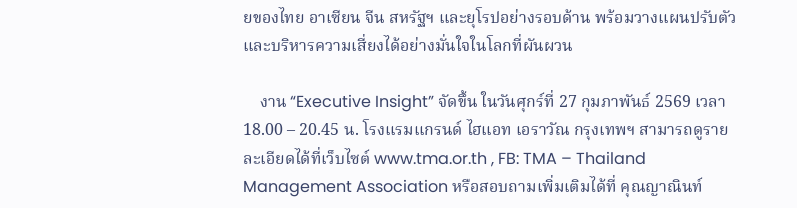ยของไทย อาเซียน จีน สหรัฐฯ และยุโรปอย่างรอบด้าน พร้อมวางแผนปรับตัวและบริหารความเสี่ยงได้อย่างมั่นใจในโลกที่ผันผวน

    งาน “Executive Insight” จัดขึ้น ในวันศุกร์ที่ 27 กุมภาพันธ์ 2569 เวลา 18.00 – 20.45 น. โรงแรมแกรนด์ ไฮแอท เอราวัณ กรุงเทพฯ สามารถดูรายละเอียดได้ที่เว็บไซต์ www.tma.or.th , FB: TMA – Thailand Management Association หรือสอบถามเพิ่มเติมได้ที่ คุณญาณินท์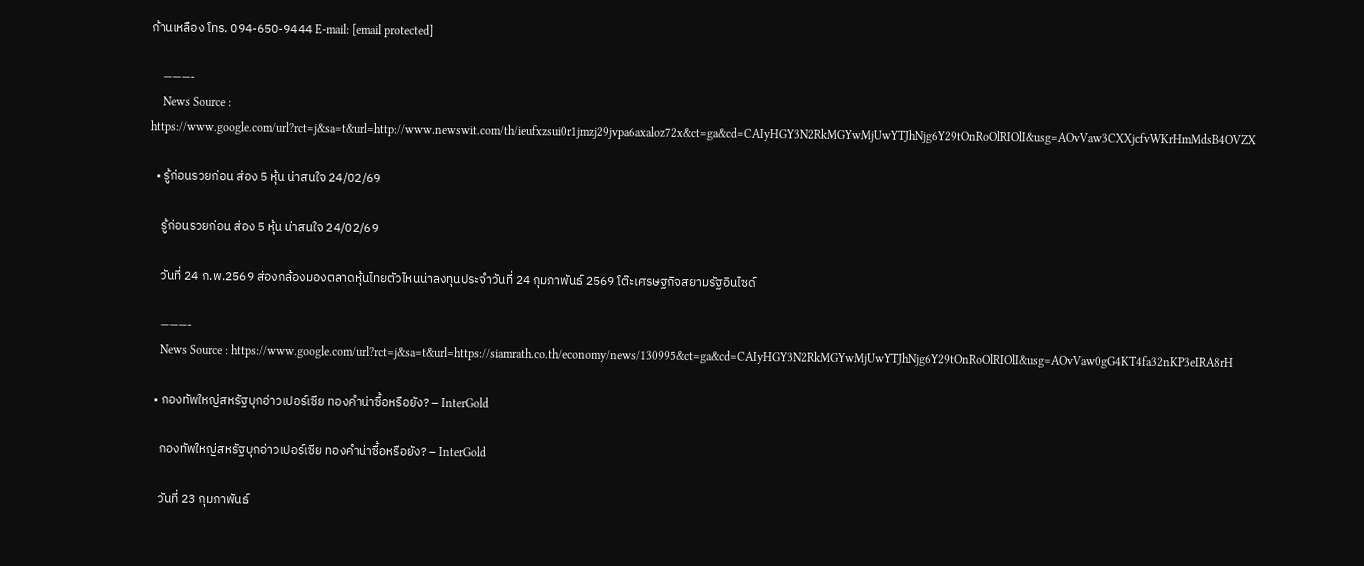ก้านเหลือง โทร. 094-650-9444 E-mail: [email protected]

    ———-
    News Source : https://www.google.com/url?rct=j&sa=t&url=http://www.newswit.com/th/ieufxzsui0r1jmzj29jvpa6axaloz72x&ct=ga&cd=CAIyHGY3N2RkMGYwMjUwYTJhNjg6Y29tOnRoOlRIOlI&usg=AOvVaw3CXXjcfvWKrHmMdsB4OVZX

  • รู้ก่อนรวยก่อน ส่อง 5 หุ้น น่าสนใจ 24/02/69

    รู้ก่อนรวยก่อน ส่อง 5 หุ้น น่าสนใจ 24/02/69

    วันที่ 24 ก.พ.2569 ส่องกล้องมองตลาดหุ้นไทยตัวไหนน่าลงทุนประจำวันที่ 24 กุมภาพันธ์ 2569 โต๊ะเศรษฐกิจสยามรัฐอินไซด์

    ———-
    News Source : https://www.google.com/url?rct=j&sa=t&url=https://siamrath.co.th/economy/news/130995&ct=ga&cd=CAIyHGY3N2RkMGYwMjUwYTJhNjg6Y29tOnRoOlRIOlI&usg=AOvVaw0gG4KT4fa32nKP3eIRA8rH

  • กองทัพใหญ่สหรัฐบุกอ่าวเปอร์เซีย ทองคำน่าซื้อหรือยัง? – InterGold

    กองทัพใหญ่สหรัฐบุกอ่าวเปอร์เซีย ทองคำน่าซื้อหรือยัง? – InterGold

    วันที่ 23 กุมภาพันธ์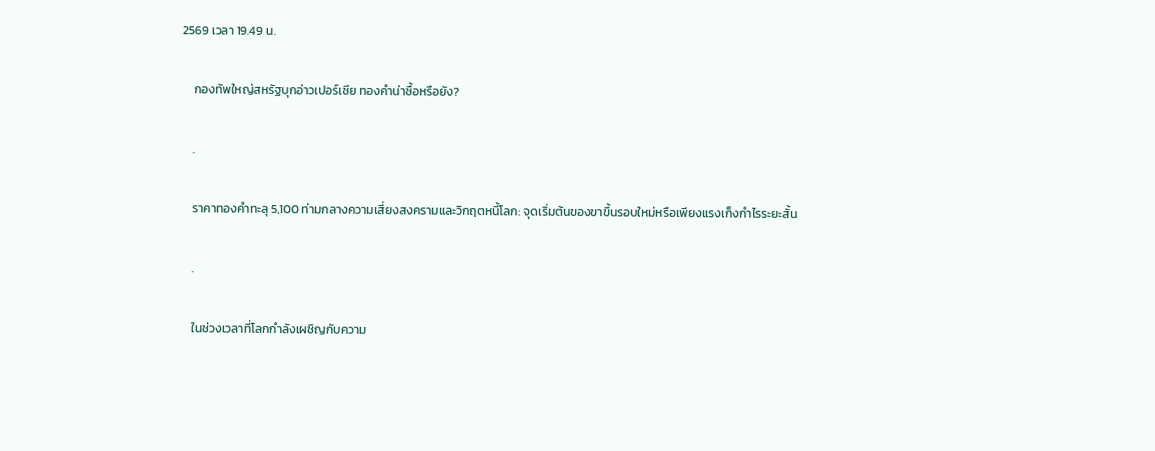2569 เวลา 19.49 น.

    กองทัพใหญ่สหรัฐบุกอ่าวเปอร์เซีย ทองคำน่าซื้อหรือยัง?

    .

    ราคาทองคำทะลุ 5,100 ท่ามกลางความเสี่ยงสงครามและวิกฤตหนี้โลก: จุดเริ่มต้นของขาขึ้นรอบใหม่หรือเพียงแรงเก็งกำไรระยะสั้น

    .

    ในช่วงเวลาที่โลกกำลังเผชิญกับความ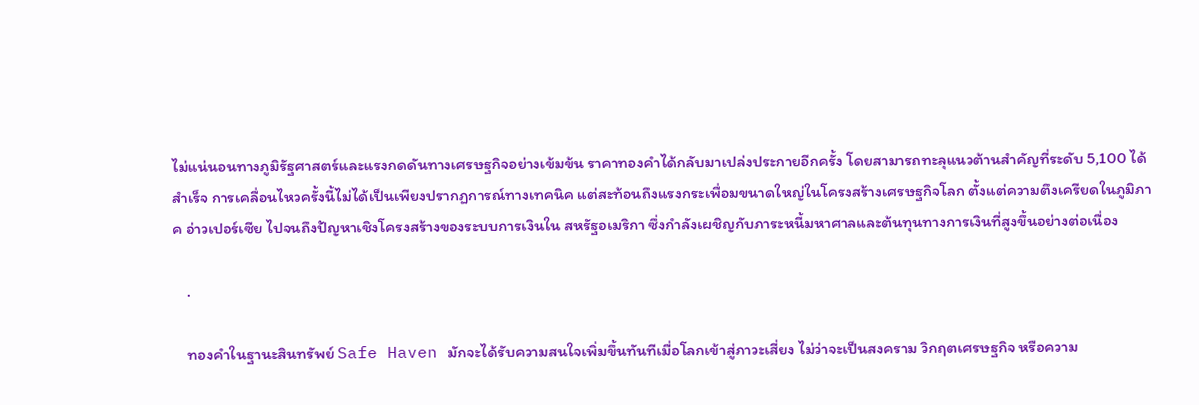ไม่แน่นอนทางภูมิรัฐศาสตร์และแรงกดดันทางเศรษฐกิจอย่างเข้มข้น ราคาทองคำได้กลับมาเปล่งประกายอีกครั้ง โดยสามารถทะลุแนวต้านสำคัญที่ระดับ 5,100 ได้สำเร็จ การเคลื่อนไหวครั้งนี้ไม่ได้เป็นเพียงปรากฏการณ์ทางเทคนิค แต่สะท้อนถึงแรงกระเพื่อมขนาดใหญ่ในโครงสร้างเศรษฐกิจโลก ตั้งแต่ความตึงเครียดในภูมิภาค อ่าวเปอร์เซีย ไปจนถึงปัญหาเชิงโครงสร้างของระบบการเงินใน สหรัฐอเมริกา ซึ่งกำลังเผชิญกับภาระหนี้มหาศาลและต้นทุนทางการเงินที่สูงขึ้นอย่างต่อเนื่อง

    .

    ทองคำในฐานะสินทรัพย์ Safe Haven มักจะได้รับความสนใจเพิ่มขึ้นทันทีเมื่อโลกเข้าสู่ภาวะเสี่ยง ไม่ว่าจะเป็นสงคราม วิกฤตเศรษฐกิจ หรือความ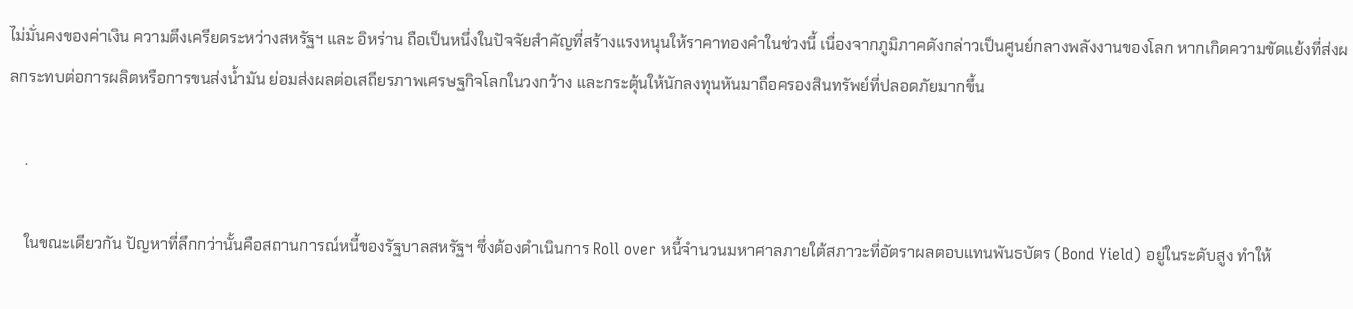ไม่มั่นคงของค่าเงิน ความตึงเครียดระหว่างสหรัฐฯ และ อิหร่าน ถือเป็นหนึ่งในปัจจัยสำคัญที่สร้างแรงหนุนให้ราคาทองคำในช่วงนี้ เนื่องจากภูมิภาคดังกล่าวเป็นศูนย์กลางพลังงานของโลก หากเกิดความขัดแย้งที่ส่งผลกระทบต่อการผลิตหรือการขนส่งน้ำมัน ย่อมส่งผลต่อเสถียรภาพเศรษฐกิจโลกในวงกว้าง และกระตุ้นให้นักลงทุนหันมาถือครองสินทรัพย์ที่ปลอดภัยมากขึ้น

    .

    ในขณะเดียวกัน ปัญหาที่ลึกกว่านั้นคือสถานการณ์หนี้ของรัฐบาลสหรัฐฯ ซึ่งต้องดำเนินการ Roll over หนี้จำนวนมหาศาลภายใต้สภาวะที่อัตราผลตอบแทนพันธบัตร (Bond Yield) อยู่ในระดับสูง ทำให้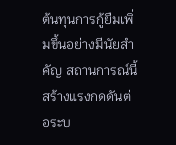ต้นทุนการกู้ยืมเพิ่มขึ้นอย่างมีนัยสำคัญ สถานการณ์นี้สร้างแรงกดดันต่อระบ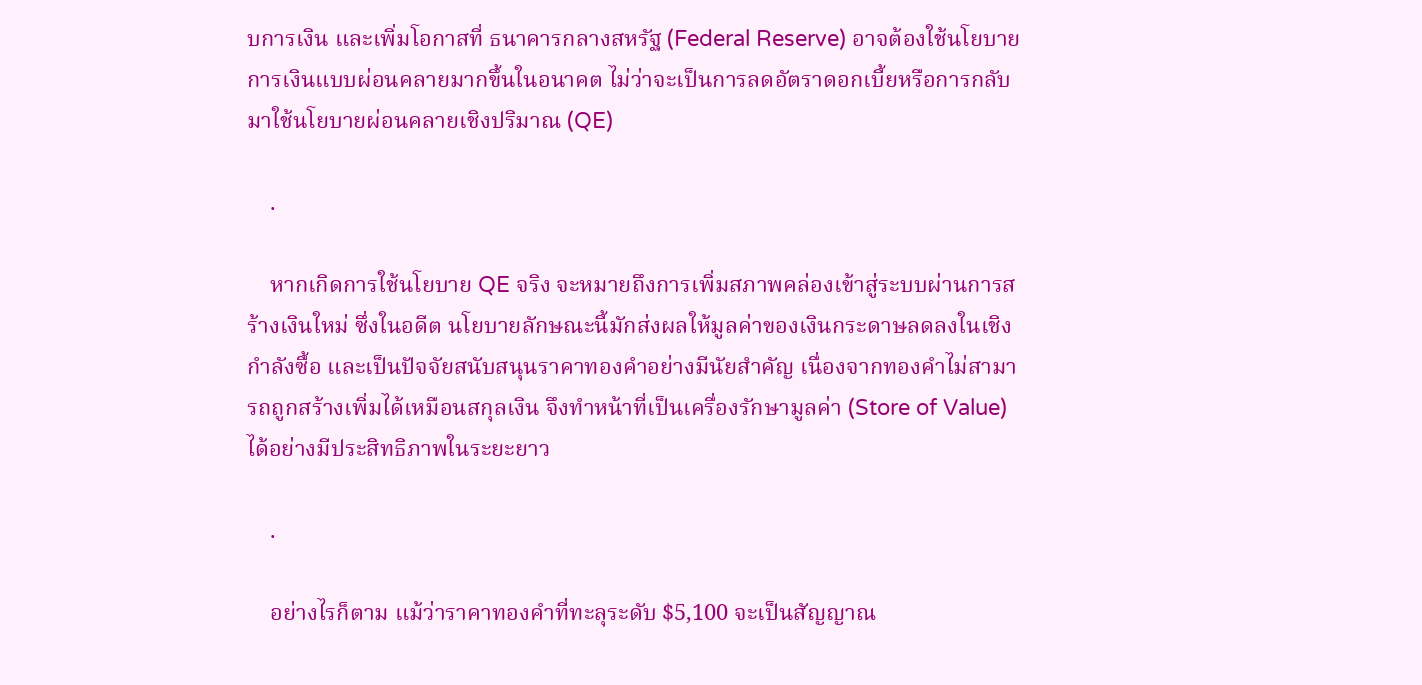บการเงิน และเพิ่มโอกาสที่ ธนาคารกลางสหรัฐ (Federal Reserve) อาจต้องใช้นโยบายการเงินแบบผ่อนคลายมากขึ้นในอนาคต ไม่ว่าจะเป็นการลดอัตราดอกเบี้ยหรือการกลับมาใช้นโยบายผ่อนคลายเชิงปริมาณ (QE)

    .

    หากเกิดการใช้นโยบาย QE จริง จะหมายถึงการเพิ่มสภาพคล่องเข้าสู่ระบบผ่านการสร้างเงินใหม่ ซึ่งในอดีต นโยบายลักษณะนี้มักส่งผลให้มูลค่าของเงินกระดาษลดลงในเชิงกำลังซื้อ และเป็นปัจจัยสนับสนุนราคาทองคำอย่างมีนัยสำคัญ เนื่องจากทองคำไม่สามารถถูกสร้างเพิ่มได้เหมือนสกุลเงิน จึงทำหน้าที่เป็นเครื่องรักษามูลค่า (Store of Value) ได้อย่างมีประสิทธิภาพในระยะยาว

    .

    อย่างไรก็ตาม แม้ว่าราคาทองคำที่ทะลุระดับ $5,100 จะเป็นสัญญาณ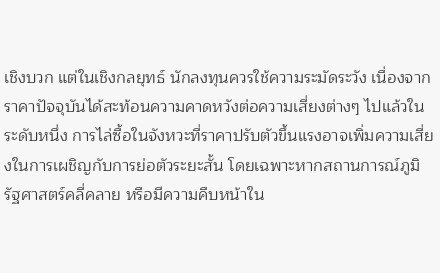เชิงบวก แต่ในเชิงกลยุทธ์ นักลงทุนควรใช้ความระมัดระวัง เนื่องจากราคาปัจจุบันได้สะท้อนความคาดหวังต่อความเสี่ยงต่างๆ ไปแล้วในระดับหนึ่ง การไล่ซื้อในจังหวะที่ราคาปรับตัวขึ้นแรงอาจเพิ่มความเสี่ยงในการเผชิญกับการย่อตัวระยะสั้น โดยเฉพาะหากสถานการณ์ภูมิรัฐศาสตร์คลี่คลาย หรือมีความคืบหน้าใน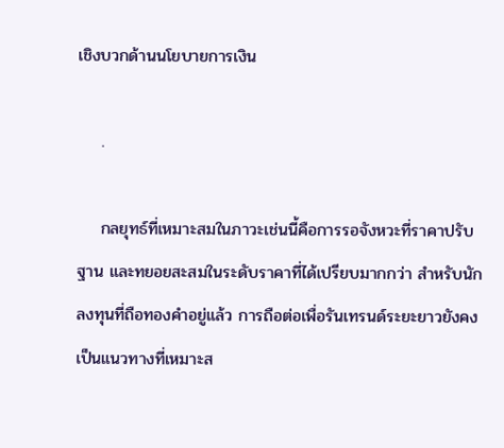เชิงบวกด้านนโยบายการเงิน

    .

    กลยุทธ์ที่เหมาะสมในภาวะเช่นนี้คือการรอจังหวะที่ราคาปรับฐาน และทยอยสะสมในระดับราคาที่ได้เปรียบมากกว่า สำหรับนักลงทุนที่ถือทองคำอยู่แล้ว การถือต่อเพื่อรันเทรนด์ระยะยาวยังคงเป็นแนวทางที่เหมาะส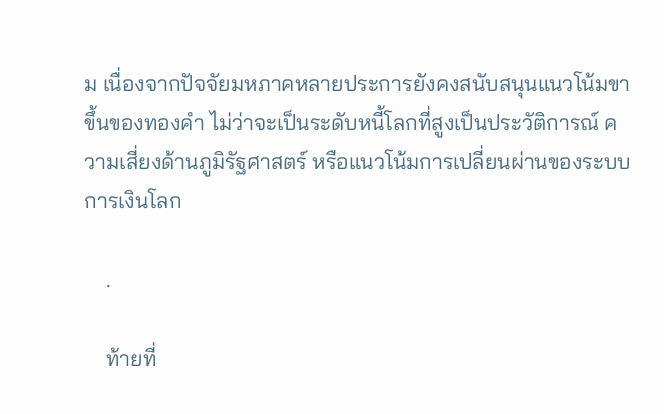ม เนื่องจากปัจจัยมหภาคหลายประการยังคงสนับสนุนแนวโน้มขาขึ้นของทองคำ ไม่ว่าจะเป็นระดับหนี้โลกที่สูงเป็นประวัติการณ์ ความเสี่ยงด้านภูมิรัฐศาสตร์ หรือแนวโน้มการเปลี่ยนผ่านของระบบการเงินโลก

    .

    ท้ายที่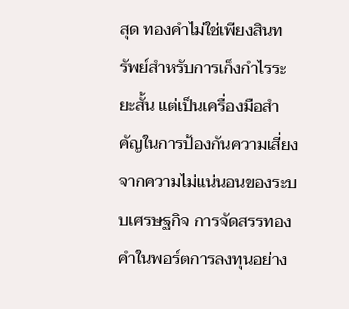สุด ทองคำไม่ใช่เพียงสินทรัพย์สำหรับการเก็งกำไรระยะสั้น แต่เป็นเครื่องมือสำคัญในการป้องกันความเสี่ยงจากความไม่แน่นอนของระบบเศรษฐกิจ การจัดสรรทองคำในพอร์ตการลงทุนอย่าง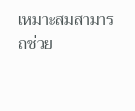เหมาะสมสามารถช่วย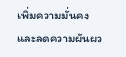เพิ่มความมั่นคงและลดความผันผว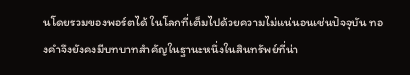นโดยรวมของพอร์ตได้ ในโลกที่เต็มไปด้วยความไม่แน่นอนเช่นปัจจุบัน ทองคำจึงยังคงมีบทบาทสำคัญในฐานะหนึ่งในสินทรัพย์ที่น่า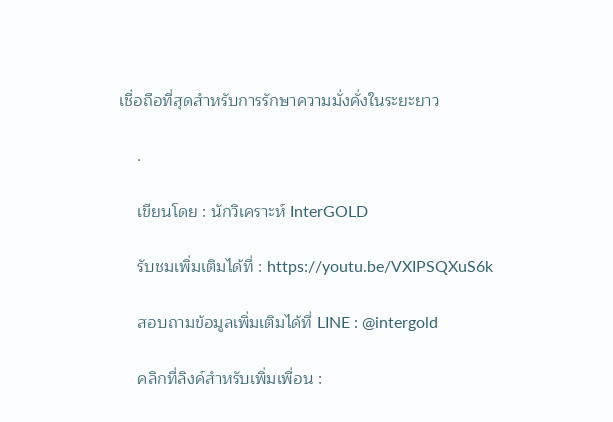เชื่อถือที่สุดสำหรับการรักษาความมั่งคั่งในระยะยาว

    .

    เขียนโดย : นักวิเคราะห์ InterGOLD

    รับชมเพิ่มเติมได้ที่ : https://youtu.be/VXIPSQXuS6k

    สอบถามข้อมูลเพิ่มเติมได้ที่ LINE : @intergold

    คลิกที่ลิงค์สำหรับเพิ่มเพื่อน :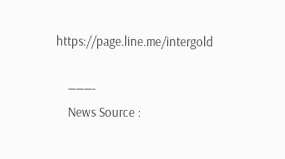https://page.line.me/intergold

    ———-
    News Source :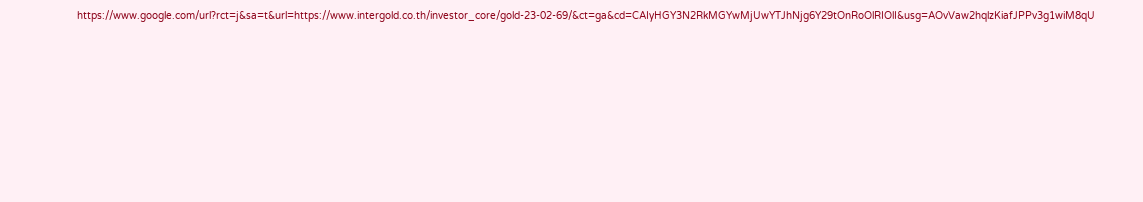https://www.google.com/url?rct=j&sa=t&url=https://www.intergold.co.th/investor_core/gold-23-02-69/&ct=ga&cd=CAIyHGY3N2RkMGYwMjUwYTJhNjg6Y29tOnRoOlRIOlI&usg=AOvVaw2hqlzKiafJPPv3g1wiM8qU